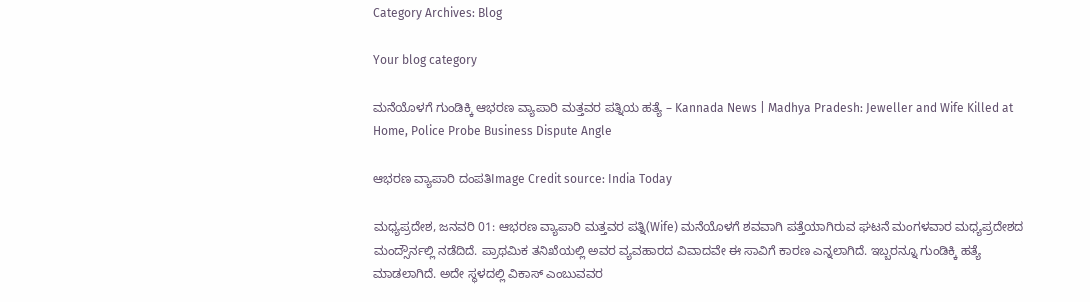Category Archives: Blog

Your blog category

ಮನೆಯೊಳಗೆ ಗುಂಡಿಕ್ಕಿ ಆಭರಣ ವ್ಯಾಪಾರಿ ಮತ್ತವರ ಪತ್ನಿಯ ಹತ್ಯೆ – Kannada News | Madhya Pradesh: Jeweller and Wife Killed at Home, Police Probe Business Dispute Angle

ಆಭರಣ ವ್ಯಾಪಾರಿ ದಂಪತಿImage Credit source: India Today

ಮಧ್ಯಪ್ರದೇಶ, ಜನವರಿ 01: ಆಭರಣ ವ್ಯಾಪಾರಿ ಮತ್ತವರ ಪತ್ನಿ(Wife) ಮನೆಯೊಳಗೆ ಶವವಾಗಿ ಪತ್ತೆಯಾಗಿರುವ ಘಟನೆ ಮಂಗಳವಾರ ಮಧ್ಯಪ್ರದೇಶದ ಮಂದ್ಸೌರ್ನಲ್ಲಿ ನಡೆದಿದೆ. ಪ್ರಾಥಮಿಕ ತನಿಖೆಯಲ್ಲಿ ಅವರ ವ್ಯವಹಾರದ ವಿವಾದವೇ ಈ ಸಾವಿಗೆ ಕಾರಣ ಎನ್ನಲಾಗಿದೆ. ಇಬ್ಬರನ್ನೂ ಗುಂಡಿಕ್ಕಿ ಹತ್ಯೆ ಮಾಡಲಾಗಿದೆ. ಅದೇ ಸ್ಥಳದಲ್ಲಿ ವಿಕಾಸ್ ಎಂಬುವವರ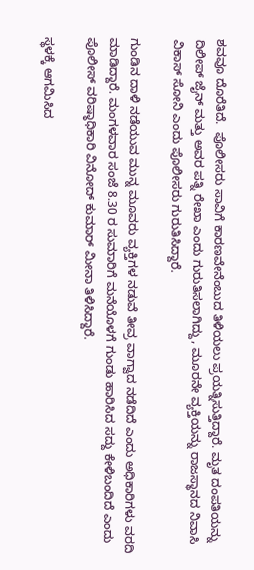ಶವವೂ ದೊರೆತಿದೆ.  ಪೊಲೀಸರು ಸಾವಿಗೆ ಕಾರಣವೇನೆಂಬುದ ತಿಳಿಯಲು ಪ್ರಯತ್ನಿಸುತ್ತಿದ್ದಾರೆ. ಮೃತ ದಂಪತಿಯನ್ನು ದಿಲೀಪ್ ಜೈನ್ ಮತ್ತು ಅವರ ಪತ್ನಿ ರೇಖಾ ಎಂದು ಗುರುತಿಸಲಾಗಿದ್ದು, ಮೂರನೇ ವ್ಯಕ್ತಿಯನ್ನು ರಾಜಸ್ಥಾನದ ನಿವಾಸಿ ವಿಕಾಸ್ ಸೋನಿ ಎಂದು ಪೊಲೀಸರು ಗುರುತಿಸಿದ್ದಾರೆ.

ಗುಂಡಿನ ದಾಳಿ ನಡೆಯುವ ಮುನ್ನ ಮೂವರು ವ್ಯಕ್ತಿಗಳ ನಡುವೆ ತೀವ್ರ ವಾಗ್ವಾದ ನಡೆದಿದೆ ಎಂದು ಅಧಿಕಾರಿಗಳು ವರದಿ ಮಾಡಿದ್ದಾರೆ. ಮಂಗಳವಾರ ಸಂಜೆ 8.30 ರ ಸುಮಾರಿಗೆ ಮನೆಯೊಳಗೆ ಗುಂಡು ಹಾರಿಸಿದ ಸದ್ದು ಕೇಳಿಬಂದಿದೆ ಎಂದು ಪೊಲೀಸ್ ವರಿಷ್ಠಾಧಿಕಾರಿ ವಿನೋದ್ ಕುಮಾರ್ ಮೀನಾ ತಿಳಿಸಿದ್ದಾರೆ.

ಸ್ಥಳಕ್ಕೆ ಆಗಮಿಸಿದ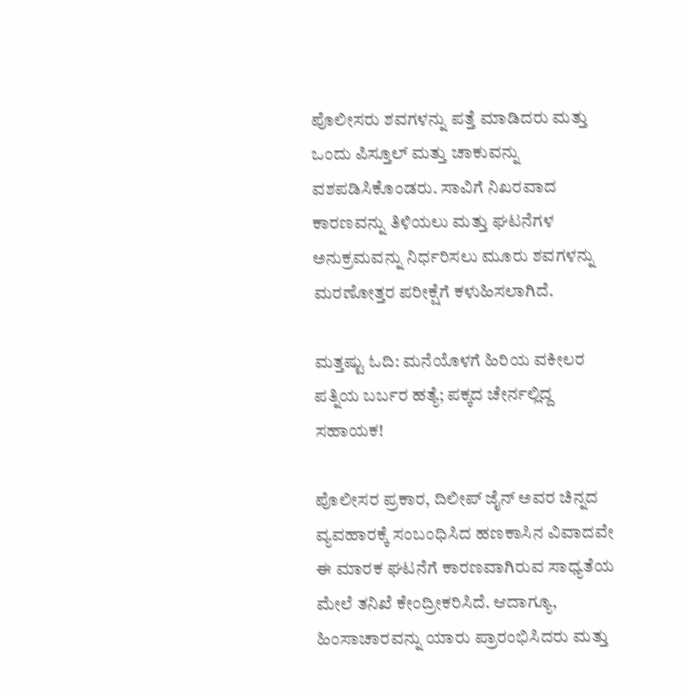ಪೊಲೀಸರು ಶವಗಳನ್ನು ಪತ್ತೆ ಮಾಡಿದರು ಮತ್ತು ಒಂದು ಪಿಸ್ತೂಲ್ ಮತ್ತು ಚಾಕುವನ್ನು ವಶಪಡಿಸಿಕೊಂಡರು. ಸಾವಿಗೆ ನಿಖರವಾದ ಕಾರಣವನ್ನು ತಿಳಿಯಲು ಮತ್ತು ಘಟನೆಗಳ ಅನುಕ್ರಮವನ್ನು ನಿರ್ಧರಿಸಲು ಮೂರು ಶವಗಳನ್ನು ಮರಣೋತ್ತರ ಪರೀಕ್ಷೆಗೆ ಕಳುಹಿಸಲಾಗಿದೆ.

ಮತ್ತಷ್ಟು ಓದಿ: ಮನೆಯೊಳಗೆ ಹಿರಿಯ ವಕೀಲರ ಪತ್ನಿಯ ಬರ್ಬರ ಹತ್ಯೆ; ಪಕ್ಕದ ಚೇರ್ನಲ್ಲಿದ್ದ ಸಹಾಯಕ!

ಪೊಲೀಸರ ಪ್ರಕಾರ, ದಿಲೀಪ್ ಜೈನ್ ಅವರ ಚಿನ್ನದ ವ್ಯವಹಾರಕ್ಕೆ ಸಂಬಂಧಿಸಿದ ಹಣಕಾಸಿನ ವಿವಾದವೇ ಈ ಮಾರಕ ಘಟನೆಗೆ ಕಾರಣವಾಗಿರುವ ಸಾಧ್ಯತೆಯ ಮೇಲೆ ತನಿಖೆ ಕೇಂದ್ರೀಕರಿಸಿದೆ. ಆದಾಗ್ಯೂ, ಹಿಂಸಾಚಾರವನ್ನು ಯಾರು ಪ್ರಾರಂಭಿಸಿದರು ಮತ್ತು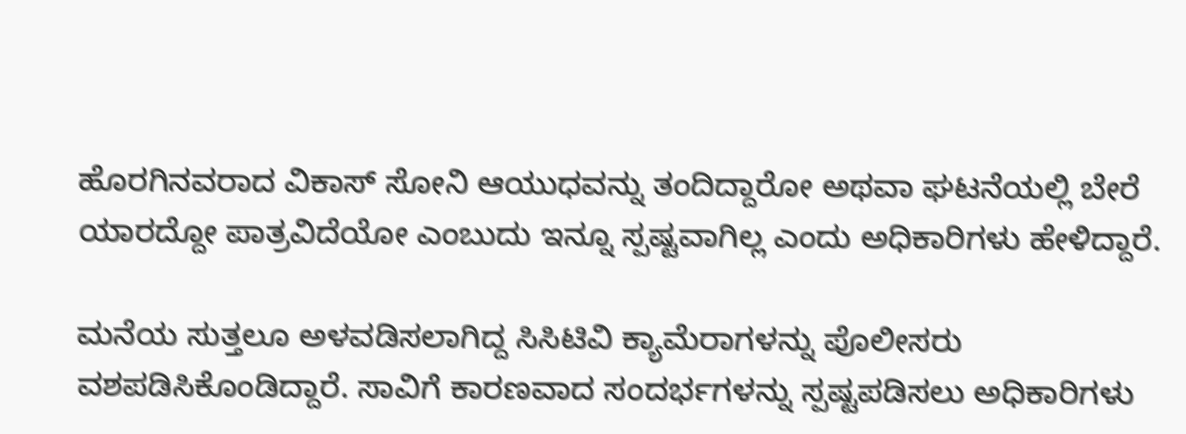ಹೊರಗಿನವರಾದ ವಿಕಾಸ್ ಸೋನಿ ಆಯುಧವನ್ನು ತಂದಿದ್ದಾರೋ ಅಥವಾ ಘಟನೆಯಲ್ಲಿ ಬೇರೆ ಯಾರದ್ದೋ ಪಾತ್ರವಿದೆಯೋ ಎಂಬುದು ಇನ್ನೂ ಸ್ಪಷ್ಟವಾಗಿಲ್ಲ ಎಂದು ಅಧಿಕಾರಿಗಳು ಹೇಳಿದ್ದಾರೆ.

ಮನೆಯ ಸುತ್ತಲೂ ಅಳವಡಿಸಲಾಗಿದ್ದ ಸಿಸಿಟಿವಿ ಕ್ಯಾಮೆರಾಗಳನ್ನು ಪೊಲೀಸರು ವಶಪಡಿಸಿಕೊಂಡಿದ್ದಾರೆ. ಸಾವಿಗೆ ಕಾರಣವಾದ ಸಂದರ್ಭಗಳನ್ನು ಸ್ಪಷ್ಟಪಡಿಸಲು ಅಧಿಕಾರಿಗಳು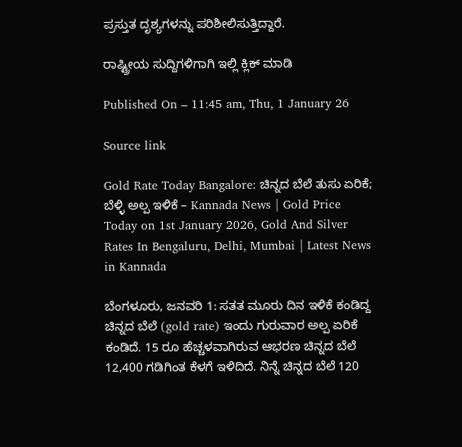ಪ್ರಸ್ತುತ ದೃಶ್ಯಗಳನ್ನು ಪರಿಶೀಲಿಸುತ್ತಿದ್ದಾರೆ.

ರಾಷ್ಟ್ರೀಯ ಸುದ್ದಿಗಳಿಗಾಗಿ ಇಲ್ಲಿ ಕ್ಲಿಕ್ ಮಾಡಿ

Published On – 11:45 am, Thu, 1 January 26

Source link

Gold Rate Today Bangalore: ಚಿನ್ನದ ಬೆಲೆ ತುಸು ಏರಿಕೆ; ಬೆಳ್ಳಿ ಅಲ್ಪ ಇಳಿಕೆ – Kannada News | Gold Price Today on 1st January 2026, Gold And Silver Rates In Bengaluru, Delhi, Mumbai | Latest News in Kannada

ಬೆಂಗಳೂರು, ಜನವರಿ 1: ಸತತ ಮೂರು ದಿನ ಇಳಿಕೆ ಕಂಡಿದ್ದ ಚಿನ್ನದ ಬೆಲೆ (gold rate) ಇಂದು ಗುರುವಾರ ಅಲ್ಪ ಏರಿಕೆ ಕಂಡಿದೆ. 15 ರೂ ಹೆಚ್ಚಳವಾಗಿರುವ ಆಭರಣ ಚಿನ್ನದ ಬೆಲೆ 12,400 ಗಡಿಗಿಂತ ಕೆಳಗೆ ಇಳಿದಿದೆ. ನಿನ್ನೆ ಚಿನ್ನದ ಬೆಲೆ 120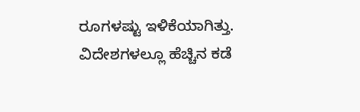ರೂಗಳಷ್ಟು ಇಳಿಕೆಯಾಗಿತ್ತು. ವಿದೇಶಗಳಲ್ಲೂ ಹೆಚ್ಚಿನ ಕಡೆ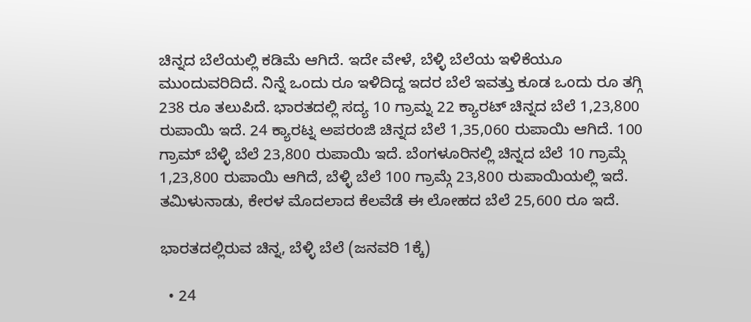ಚಿನ್ನದ ಬೆಲೆಯಲ್ಲಿ ಕಡಿಮೆ ಆಗಿದೆ. ಇದೇ ವೇಳೆ, ಬೆಳ್ಳಿ ಬೆಲೆಯ ಇಳಿಕೆಯೂ ಮುಂದುವರಿದಿದೆ. ನಿನ್ನೆ ಒಂದು ರೂ ಇಳಿದಿದ್ದ ಇದರ ಬೆಲೆ ಇವತ್ತು ಕೂಡ ಒಂದು ರೂ ತಗ್ಗಿ 238 ರೂ ತಲುಪಿದೆ. ಭಾರತದಲ್ಲಿ ಸದ್ಯ 10 ಗ್ರಾಮ್ನ 22 ಕ್ಯಾರಟ್ ಚಿನ್ನದ ಬೆಲೆ 1,23,800 ರುಪಾಯಿ ಇದೆ. 24 ಕ್ಯಾರಟ್ನ ಅಪರಂಜಿ ಚಿನ್ನದ ಬೆಲೆ 1,35,060 ರುಪಾಯಿ ಆಗಿದೆ. 100 ಗ್ರಾಮ್ ಬೆಳ್ಳಿ ಬೆಲೆ 23,800 ರುಪಾಯಿ ಇದೆ. ಬೆಂಗಳೂರಿನಲ್ಲಿ ಚಿನ್ನದ ಬೆಲೆ 10 ಗ್ರಾಮ್ಗೆ 1,23,800 ರುಪಾಯಿ ಆಗಿದೆ, ಬೆಳ್ಳಿ ಬೆಲೆ 100 ಗ್ರಾಮ್ಗೆ 23,800 ರುಪಾಯಿಯಲ್ಲಿ ಇದೆ. ತಮಿಳುನಾಡು, ಕೇರಳ ಮೊದಲಾದ ಕೆಲವೆಡೆ ಈ ಲೋಹದ ಬೆಲೆ 25,600 ರೂ ಇದೆ.

ಭಾರತದಲ್ಲಿರುವ ಚಿನ್ನ, ಬೆಳ್ಳಿ ಬೆಲೆ (ಜನವರಿ 1ಕ್ಕೆ)

  • 24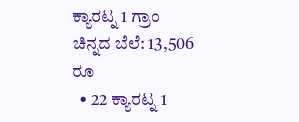ಕ್ಯಾರಟ್ನ 1 ಗ್ರಾಂ ಚಿನ್ನದ ಬೆಲೆ: 13,506 ರೂ
  • 22 ಕ್ಯಾರಟ್ನ 1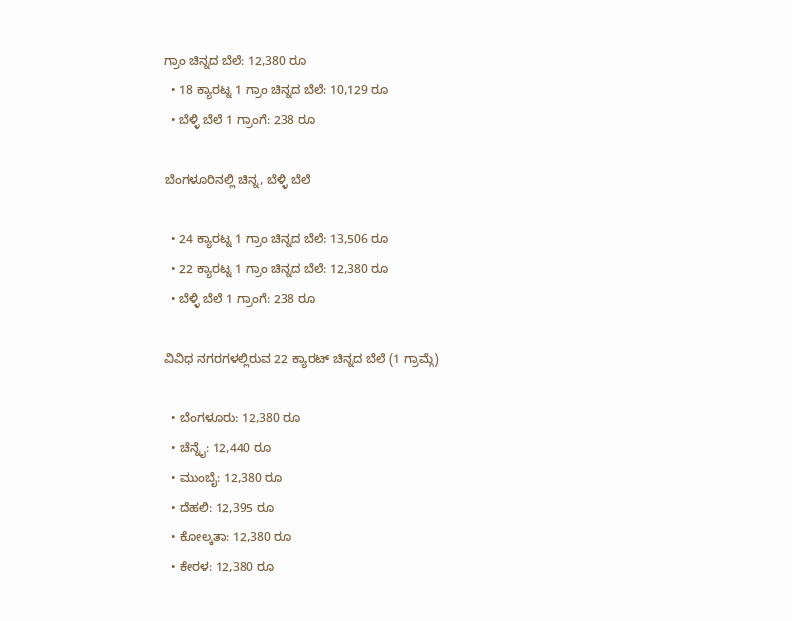ಗ್ರಾಂ ಚಿನ್ನದ ಬೆಲೆ: 12,380 ರೂ
  • 18 ಕ್ಯಾರಟ್ನ 1 ಗ್ರಾಂ ಚಿನ್ನದ ಬೆಲೆ: 10,129 ರೂ
  • ಬೆಳ್ಳಿ ಬೆಲೆ 1 ಗ್ರಾಂಗೆ: 238 ರೂ

ಬೆಂಗಳೂರಿನಲ್ಲಿ ಚಿನ್ನ, ಬೆಳ್ಳಿ ಬೆಲೆ

  • 24 ಕ್ಯಾರಟ್ನ 1 ಗ್ರಾಂ ಚಿನ್ನದ ಬೆಲೆ: 13,506 ರೂ
  • 22 ಕ್ಯಾರಟ್ನ 1 ಗ್ರಾಂ ಚಿನ್ನದ ಬೆಲೆ: 12,380 ರೂ
  • ಬೆಳ್ಳಿ ಬೆಲೆ 1 ಗ್ರಾಂಗೆ: 238 ರೂ

ವಿವಿಧ ನಗರಗಳಲ್ಲಿರುವ 22 ಕ್ಯಾರಟ್ ಚಿನ್ನದ ಬೆಲೆ (1 ಗ್ರಾಮ್ಗೆ)

  • ಬೆಂಗಳೂರು: 12,380 ರೂ
  • ಚೆನ್ನೈ: 12,440 ರೂ
  • ಮುಂಬೈ: 12,380 ರೂ
  • ದೆಹಲಿ: 12,395 ರೂ
  • ಕೋಲ್ಕತಾ: 12,380 ರೂ
  • ಕೇರಳ: 12,380 ರೂ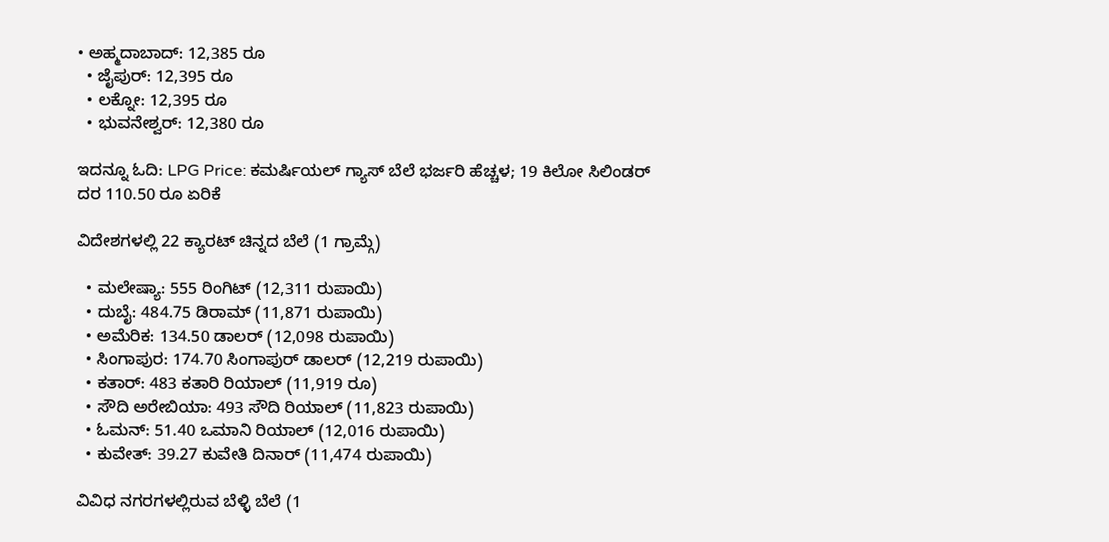• ಅಹ್ಮದಾಬಾದ್: 12,385 ರೂ
  • ಜೈಪುರ್: 12,395 ರೂ
  • ಲಕ್ನೋ: 12,395 ರೂ
  • ಭುವನೇಶ್ವರ್: 12,380 ರೂ

ಇದನ್ನೂ ಓದಿ: LPG Price: ಕಮರ್ಷಿಯಲ್ ಗ್ಯಾಸ್ ಬೆಲೆ ಭರ್ಜರಿ ಹೆಚ್ಚಳ; 19 ಕಿಲೋ ಸಿಲಿಂಡರ್ ದರ 110.50 ರೂ ಏರಿಕೆ

ವಿದೇಶಗಳಲ್ಲಿ 22 ಕ್ಯಾರಟ್ ಚಿನ್ನದ ಬೆಲೆ (1 ಗ್ರಾಮ್ಗೆ)

  • ಮಲೇಷ್ಯಾ: 555 ರಿಂಗಿಟ್ (12,311 ರುಪಾಯಿ)
  • ದುಬೈ: 484.75 ಡಿರಾಮ್ (11,871 ರುಪಾಯಿ)
  • ಅಮೆರಿಕ: 134.50 ಡಾಲರ್ (12,098 ರುಪಾಯಿ)
  • ಸಿಂಗಾಪುರ: 174.70 ಸಿಂಗಾಪುರ್ ಡಾಲರ್ (12,219 ರುಪಾಯಿ)
  • ಕತಾರ್: 483 ಕತಾರಿ ರಿಯಾಲ್ (11,919 ರೂ)
  • ಸೌದಿ ಅರೇಬಿಯಾ: 493 ಸೌದಿ ರಿಯಾಲ್ (11,823 ರುಪಾಯಿ)
  • ಓಮನ್: 51.40 ಒಮಾನಿ ರಿಯಾಲ್ (12,016 ರುಪಾಯಿ)
  • ಕುವೇತ್: 39.27 ಕುವೇತಿ ದಿನಾರ್ (11,474 ರುಪಾಯಿ)

ವಿವಿಧ ನಗರಗಳಲ್ಲಿರುವ ಬೆಳ್ಳಿ ಬೆಲೆ (1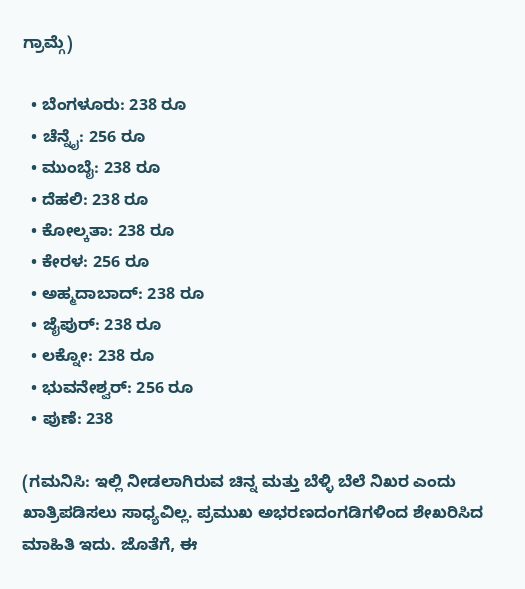ಗ್ರಾಮ್ಗೆ)

  • ಬೆಂಗಳೂರು: 238 ರೂ
  • ಚೆನ್ನೈ: 256 ರೂ
  • ಮುಂಬೈ: 238 ರೂ
  • ದೆಹಲಿ: 238 ರೂ
  • ಕೋಲ್ಕತಾ: 238 ರೂ
  • ಕೇರಳ: 256 ರೂ
  • ಅಹ್ಮದಾಬಾದ್: 238 ರೂ
  • ಜೈಪುರ್: 238 ರೂ
  • ಲಕ್ನೋ: 238 ರೂ
  • ಭುವನೇಶ್ವರ್: 256 ರೂ
  • ಪುಣೆ: 238

(ಗಮನಿಸಿ: ಇಲ್ಲಿ ನೀಡಲಾಗಿರುವ ಚಿನ್ನ ಮತ್ತು ಬೆಳ್ಳಿ ಬೆಲೆ ನಿಖರ ಎಂದು ಖಾತ್ರಿಪಡಿಸಲು ಸಾಧ್ಯವಿಲ್ಲ. ಪ್ರಮುಖ ಅಭರಣದಂಗಡಿಗಳಿಂದ ಶೇಖರಿಸಿದ ಮಾಹಿತಿ ಇದು. ಜೊತೆಗೆ, ಈ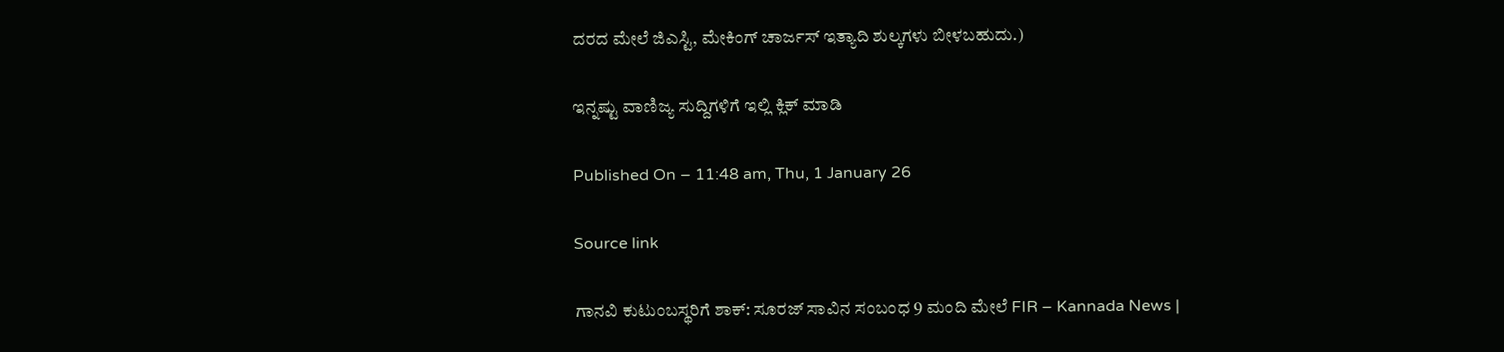ದರದ ಮೇಲೆ ಜಿಎಸ್ಟಿ, ಮೇಕಿಂಗ್ ಚಾರ್ಜಸ್ ಇತ್ಯಾದಿ ಶುಲ್ಕಗಳು ಬೀಳಬಹುದು.)

ಇನ್ನಷ್ಟು ವಾಣಿಜ್ಯ ಸುದ್ದಿಗಳಿಗೆ ಇಲ್ಲಿ ಕ್ಲಿಕ್ ಮಾಡಿ

Published On – 11:48 am, Thu, 1 January 26

Source link

ಗಾನವಿ ಕುಟುಂಬಸ್ಥರಿಗೆ ಶಾಕ್: ಸೂರಜ್ ಸಾವಿನ ಸಂಬಂಧ 9 ಮಂದಿ ಮೇಲೆ FIR – Kannada News |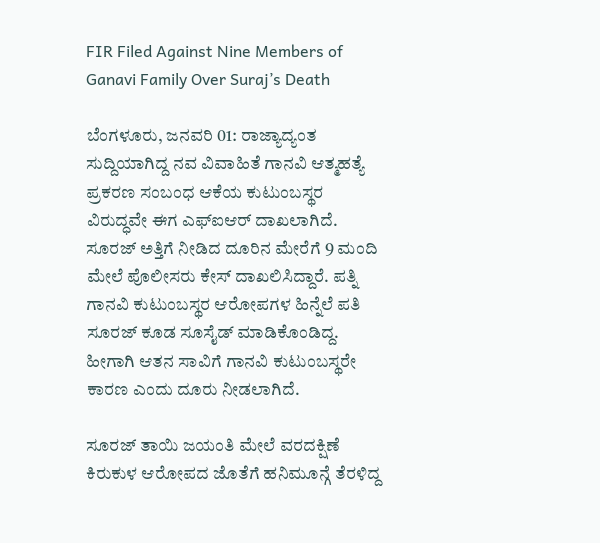FIR Filed Against Nine Members of Ganavi Family Over Suraj’s Death

ಬೆಂಗಳೂರು, ಜನವರಿ 01: ರಾಜ್ಯಾದ್ಯಂತ ಸುದ್ದಿಯಾಗಿದ್ದ ನವ ವಿವಾಹಿತೆ ಗಾನವಿ ಆತ್ಮಹತ್ಯೆ ಪ್ರಕರಣ ಸಂಬಂಧ ಆಕೆಯ ಕುಟುಂಬಸ್ಥರ ವಿರುದ್ಧವೇ ಈಗ ಎಫ್ಐಆರ್ ದಾಖಲಾಗಿದೆ. ಸೂರಜ್ ಅತ್ತಿಗೆ ನೀಡಿದ ದೂರಿನ ಮೇರೆಗೆ 9 ಮಂದಿ ಮೇಲೆ ಪೊಲೀಸರು ಕೇಸ್ ದಾಖಲಿಸಿದ್ದಾರೆ. ಪತ್ನಿ ಗಾನವಿ ಕುಟುಂಬಸ್ಥರ ಆರೋಪಗಳ ಹಿನ್ನೆಲೆ ಪತಿ ಸೂರಜ್ ಕೂಡ ಸೂಸೈಡ್ ಮಾಡಿಕೊಂಡಿದ್ದ. ಹೀಗಾಗಿ ಆತನ ಸಾವಿಗೆ ಗಾನವಿ ಕುಟುಂಬಸ್ಥರೇ ಕಾರಣ ಎಂದು ದೂರು ನೀಡಲಾಗಿದೆ.

ಸೂರಜ್ ತಾಯಿ ಜಯಂತಿ ಮೇಲೆ ವರದಕ್ಷಿಣೆ ಕಿರುಕುಳ ಆರೋಪದ ಜೊತೆಗೆ ಹನಿಮೂನ್ಗೆ ತೆರಳಿದ್ದ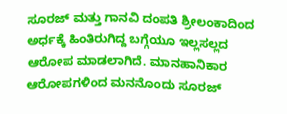ಸೂರಜ್ ಮತ್ತು ಗಾನವಿ ದಂಪತಿ ಶ್ರೀಲಂಕಾದಿಂದ ಅರ್ಧಕ್ಕೆ ಹಿಂತಿರುಗಿದ್ದ ಬಗ್ಗೆಯೂ ಇಲ್ಲಸಲ್ಲದ ಆರೋಪ ಮಾಡಲಾಗಿದೆ. ಮಾನಹಾನಿಕಾರ ಆರೋಪಗಳಿಂದ ಮನನೊಂದು ಸೂರಜ್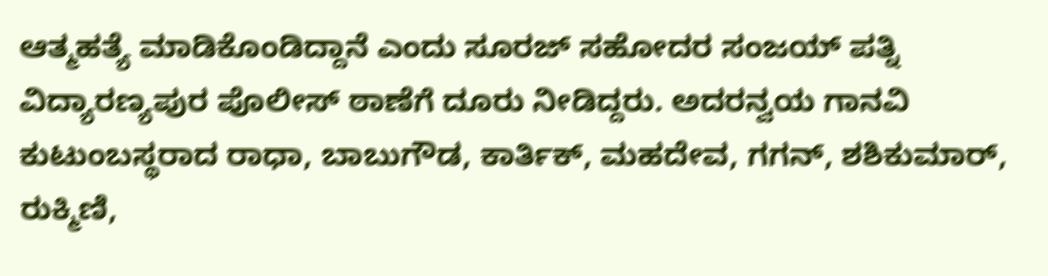ಆತ್ಮಹತ್ಯೆ ಮಾಡಿಕೊಂಡಿದ್ದಾನೆ ಎಂದು ಸೂರಜ್ ಸಹೋದರ ಸಂಜಯ್ ಪತ್ನಿ ವಿದ್ಯಾರಣ್ಯಪುರ ಪೊಲೀಸ್ ಠಾಣೆಗೆ ದೂರು ನೀಡಿದ್ದರು. ಅದರನ್ವಯ ಗಾನವಿ ಕುಟುಂಬಸ್ಥರಾದ ರಾಧಾ, ಬಾಬುಗೌಡ, ಕಾರ್ತಿಕ್, ಮಹದೇವ, ಗಗನ್, ಶಶಿಕುಮಾರ್, ರುಕ್ಮಿಣಿ,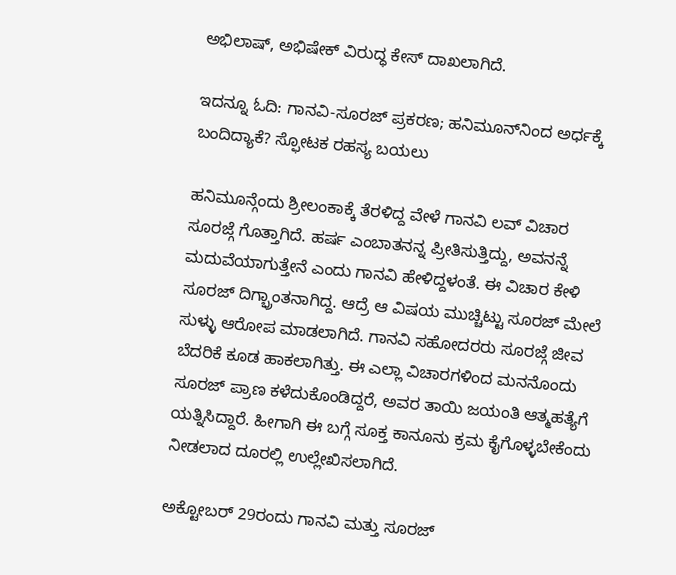ಅಭಿಲಾಷ್, ಅಭಿಷೇಕ್ ವಿರುದ್ಧ ಕೇಸ್ ದಾಖಲಾಗಿದೆ.

ಇದನ್ನೂ ಓದಿ: ಗಾನವಿ-ಸೂರಜ್ ಪ್ರಕರಣ; ಹನಿಮೂನ್‌ನಿಂದ ಅರ್ಧಕ್ಕೆ ಬಂದಿದ್ಯಾಕೆ? ಸ್ಫೋಟಕ ರಹಸ್ಯ ಬಯಲು

ಹನಿಮೂನ್ಗೆಂದು ಶ್ರೀಲಂಕಾಕ್ಕೆ ತೆರಳಿದ್ದ ವೇಳೆ ಗಾನವಿ ಲವ್ ವಿಚಾರ ಸೂರಜ್ಗೆ ಗೊತ್ತಾಗಿದೆ. ಹರ್ಷ ಎಂಬಾತನನ್ನ ಪ್ರೀತಿಸುತ್ತಿದ್ದು, ಅವನನ್ನೆ ಮದುವೆಯಾಗುತ್ತೇನೆ ಎಂದು ಗಾನವಿ ಹೇಳಿದ್ದಳಂತೆ. ಈ ವಿಚಾರ ಕೇಳಿ ಸೂರಜ್ ದಿಗ್ಭ್ರಾಂತನಾಗಿದ್ದ. ಆದ್ರೆ ಆ ವಿಷಯ ಮುಚ್ಚಿಟ್ಟು ಸೂರಜ್ ಮೇಲೆ ಸುಳ್ಳು ಆರೋಪ ಮಾಡಲಾಗಿದೆ. ಗಾನವಿ ಸಹೋದರರು ಸೂರಜ್ಗೆ ಜೀವ ಬೆದರಿಕೆ ಕೂಡ ಹಾಕಲಾಗಿತ್ತು. ಈ ಎಲ್ಲಾ ವಿಚಾರಗಳಿಂದ ಮನನೊಂದು ಸೂರಜ್ ಪ್ರಾಣ ಕಳೆದುಕೊಂಡಿದ್ದರೆ, ಅವರ ತಾಯಿ ಜಯಂತಿ ಆತ್ಮಹತ್ಯೆಗೆ ಯತ್ನಿಸಿದ್ದಾರೆ. ಹೀಗಾಗಿ ಈ ಬಗ್ಗೆ ಸೂಕ್ತ ಕಾನೂನು ಕ್ರಮ ಕೈಗೊಳ್ಳಬೇಕೆಂದು ನೀಡಲಾದ ದೂರಲ್ಲಿ ಉಲ್ಲೇಖಿಸಲಾಗಿದೆ.

ಅಕ್ಟೋಬರ್ 29ರಂದು ಗಾನವಿ ಮತ್ತು ಸೂರಜ್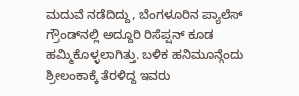ಮದುವೆ ನಡೆದಿದ್ದು, ಬೆಂಗಳೂರಿನ ಪ್ಯಾಲೆಸ್‌ ಗ್ರೌಂಡ್‌ನಲ್ಲಿ ಅದ್ದೂರಿ ರಿಸೆಪ್ಷನ್ ಕೂಡ ಹಮ್ಮಿಕೊಳ್ಳಲಾಗಿತ್ತು. ಬಳಿಕ ಹನಿಮೂನ್ಗೆಂದು ಶ್ರೀಲಂಕಾಕ್ಕೆ ತೆರಳಿದ್ದ ಇವರು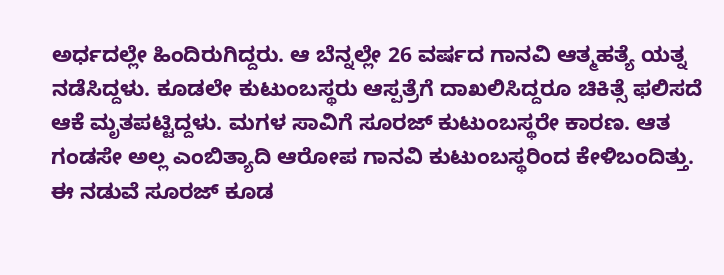ಅರ್ಧದಲ್ಲೇ ಹಿಂದಿರುಗಿದ್ದರು. ಆ ಬೆನ್ನಲ್ಲೇ 26 ವರ್ಷದ ಗಾನವಿ ಆತ್ಮಹತ್ಯೆ ಯತ್ನ ನಡೆಸಿದ್ದಳು. ಕೂಡಲೇ ಕುಟುಂಬಸ್ಥರು ಆಸ್ಪತ್ರೆಗೆ ದಾಖಲಿಸಿದ್ದರೂ ಚಿಕಿತ್ಸೆ ಫಲಿಸದೆ ಆಕೆ ಮೃತಪಟ್ಟಿದ್ದಳು. ಮಗಳ ಸಾವಿಗೆ ಸೂರಜ್ ಕುಟುಂಬಸ್ಥರೇ ಕಾರಣ. ಆತ ಗಂಡಸೇ ಅಲ್ಲ ಎಂಬಿತ್ಯಾದಿ ಆರೋಪ ಗಾನವಿ ಕುಟುಂಬಸ್ಥರಿಂದ ಕೇಳಿಬಂದಿತ್ತು. ಈ ನಡುವೆ ಸೂರಜ್ ಕೂಡ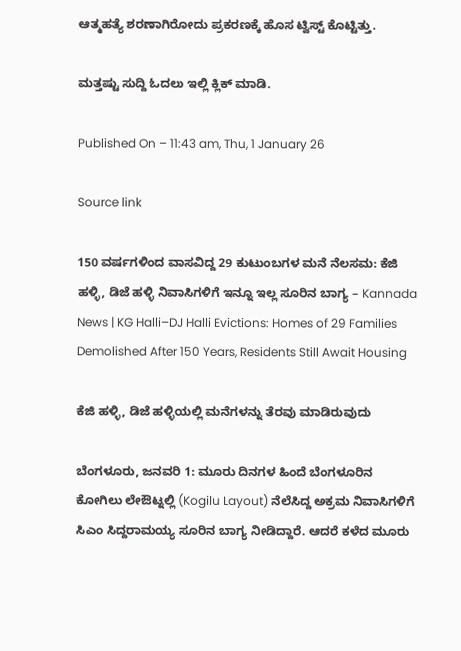ಆತ್ಮಹತ್ಯೆ ಶರಣಾಗಿರೋದು ಪ್ರಕರಣಕ್ಕೆ ಹೊಸ ಟ್ವಿಸ್ಟ್ ಕೊಟ್ಟಿತ್ತು.

ಮತ್ತಷ್ಟು ಸುದ್ದಿ ಓದಲು ಇಲ್ಲಿ ಕ್ಲಿಕ್ ಮಾಡಿ.

Published On – 11:43 am, Thu, 1 January 26

Source link

150 ವರ್ಷಗಳಿಂದ ವಾಸವಿದ್ದ 29 ಕುಟುಂಬಗಳ ಮನೆ ನೆಲಸಮ: ಕೆಜಿ ಹಳ್ಳಿ, ಡಿಜೆ ಹಳ್ಳಿ‌ ನಿವಾಸಿಗಳಿಗೆ ಇನ್ನೂ ಇಲ್ಲ ಸೂರಿನ ಬಾಗ್ಯ – Kannada News | KG Halli–DJ Halli Evictions: Homes of 29 Families Demolished After 150 Years, Residents Still Await Housing

ಕೆಜಿ ಹಳ್ಳಿ, ಡಿಜೆ ಹಳ್ಳಿಯಲ್ಲಿ ಮನೆಗಳನ್ನು ತೆರವು ಮಾಡಿರುವುದು

ಬೆಂಗಳೂರು, ಜನವರಿ 1: ಮೂರು ದಿನಗಳ ಹಿಂದೆ ಬೆಂಗಳೂರಿನ ಕೋಗಿಲು ಲೇಔಟ್ನಲ್ಲಿ (Kogilu Layout) ನೆಲೆಸಿದ್ದ ಅಕ್ರಮ ನಿವಾಸಿಗಳಿಗೆ ಸಿಎಂ ಸಿದ್ದರಾಮಯ್ಯ ಸೂರಿನ ಬಾಗ್ಯ ನೀಡಿದ್ದಾರೆ. ಆದರೆ ಕಳೆದ ಮೂರು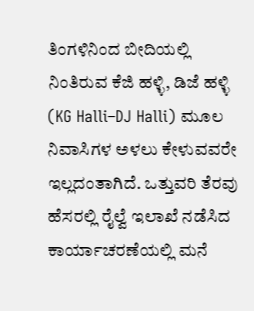ತಿಂಗಳಿನಿಂದ ಬೀದಿಯಲ್ಲಿ ನಿಂತಿರುವ ಕೆಜಿ ಹಳ್ಳಿ, ಡಿಜೆ ಹಳ್ಳಿ‌ (KG Halli–DJ Halli) ಮೂಲ ನಿವಾಸಿಗಳ ಅಳಲು ಕೇಳುವವರೇ ಇಲ್ಲದಂತಾಗಿದೆ. ಒತ್ತುವರಿ ತೆರವು ಹೆಸರಲ್ಲಿ ರೈಲ್ವೆ ಇಲಾಖೆ ನಡೆಸಿದ ಕಾರ್ಯಾಚರಣೆಯಲ್ಲಿ ಮನೆ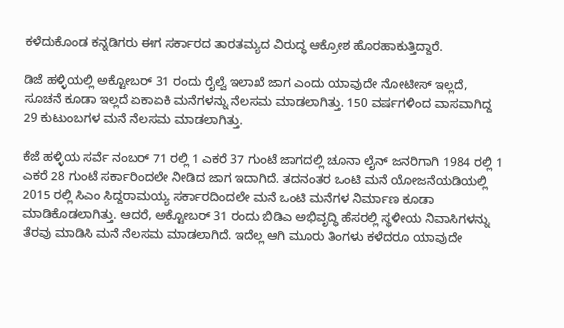ಕಳೆದುಕೊಂಡ ಕನ್ನಡಿಗರು ಈಗ ಸರ್ಕಾರದ ತಾರತಮ್ಯದ ವಿರುದ್ಧ ಆಕ್ರೋಶ ಹೊರಹಾಕುತ್ತಿದ್ದಾರೆ.

ಡಿಜೆ ಹಳ್ಳಿಯಲ್ಲಿ ಅಕ್ಟೋಬರ್‌ 31 ರಂದು ರೈಲ್ವೆ ಇಲಾಖೆ ಜಾಗ ಎಂದು ಯಾವುದೇ ನೋಟೀಸ್ ಇಲ್ಲದೆ, ಸೂಚನೆ ಕೂಡಾ ಇಲ್ಲದೆ ಏಕಾಏಕಿ ಮನೆಗಳನ್ನು ನೆಲಸಮ ಮಾಡಲಾಗಿತ್ತು. 150 ವರ್ಷಗಳಿಂದ ವಾಸವಾಗಿದ್ದ 29 ಕುಟುಂಬಗಳ ಮನೆ ನೆಲಸಮ ಮಾಡಲಾಗಿತ್ತು.

ಕೆಜೆ ಹಳ್ಳಿಯ ಸರ್ವೆ ನಂಬರ್ 71 ರಲ್ಲಿ 1 ಎಕರೆ 37 ಗುಂಟೆ ಜಾಗದಲ್ಲಿ ಚೂನಾ ಲೈನ್ ಜನರಿಗಾಗಿ 1984 ರಲ್ಲಿ 1 ಎಕರೆ 28 ಗುಂಟೆ ಸರ್ಕಾರಿಂದಲೇ ನೀಡಿದ ಜಾಗ ಇದಾಗಿದೆ. ತದನಂತರ ಒಂಟಿ ಮನೆ ಯೋಜನೆಯಡಿಯಲ್ಲಿ 2015 ರಲ್ಲಿ ಸಿಎಂ ಸಿದ್ದರಾಮಯ್ಯ ಸರ್ಕಾರದಿಂದಲೇ ಮನೆ ಒಂಟಿ ಮನೆಗಳ ನಿರ್ಮಾಣ ಕೂಡಾ ಮಾಡಿಕೊಡಲಾಗಿತ್ತು. ಆದರೆ, ಅಕ್ಟೋಬರ್ 31 ರಂದು ಬಿಡಿಎ ಅಭಿವೃದ್ಧಿ ಹೆಸರಲ್ಲಿ ಸ್ಥಳೀಯ ನಿವಾಸಿಗಳನ್ನು ತೆರವು ಮಾಡಿಸಿ ಮನೆ ನೆಲಸಮ ಮಾಡಲಾಗಿದೆ. ಇದೆಲ್ಲ ಆಗಿ ಮೂರು ತಿಂಗಳು ಕಳೆದರೂ ಯಾವುದೇ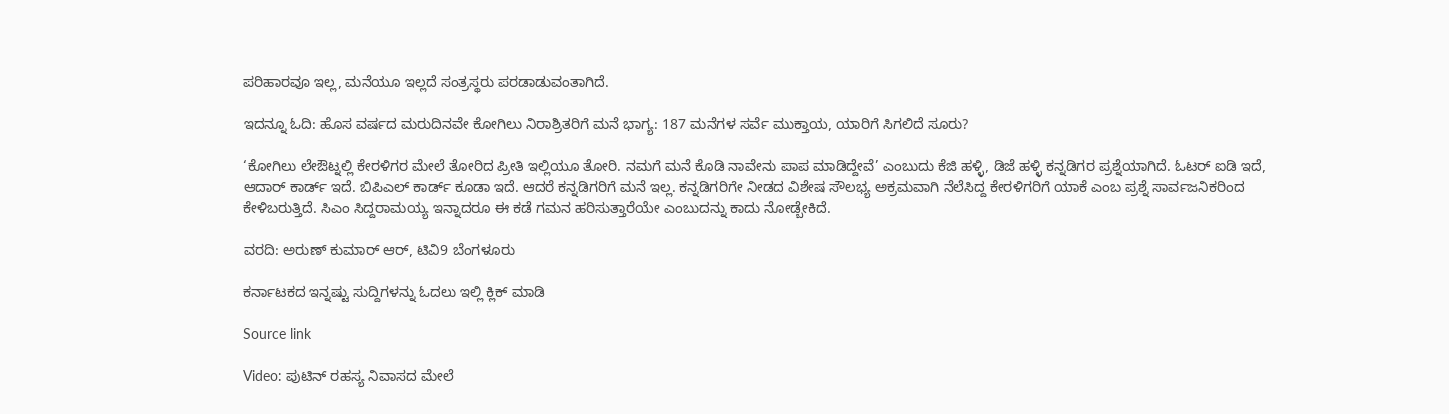ಪರಿಹಾರವೂ ಇಲ್ಲ, ಮನೆಯೂ ಇಲ್ಲದೆ ಸಂತ್ರಸ್ಥರು ಪರಡಾಡುವಂತಾಗಿದೆ.

ಇದನ್ನೂ ಓದಿ: ಹೊಸ ವರ್ಷದ ಮರುದಿನವೇ ಕೋಗಿಲು ನಿರಾಶ್ರಿತರಿಗೆ ಮನೆ ಭಾಗ್ಯ: 187 ಮನೆಗಳ ಸರ್ವೆ ಮುಕ್ತಾಯ, ಯಾರಿಗೆ ಸಿಗಲಿದೆ ಸೂರು?

‘ಕೋಗಿಲು ಲೇಔಟ್ನಲ್ಲಿ ಕೇರಳಿಗರ ಮೇಲೆ ತೋರಿದ ಪ್ರೀತಿ ಇಲ್ಲಿಯೂ ತೋರಿ. ನಮಗೆ ಮನೆ ಕೊಡಿ ನಾವೇನು ಪಾಪ ಮಾಡಿದ್ದೇವೆ’ ಎಂಬುದು ಕೆಜಿ ಹಳ್ಳಿ, ಡಿಜೆ ಹಳ್ಳಿ‌ ಕನ್ನಡಿಗರ ಪ್ರಶ್ನೆಯಾಗಿದೆ. ಓಟರ್ ಐಡಿ ಇದೆ, ಆದಾರ್ ಕಾರ್ಡ್ ಇದೆ. ಬಿಪಿಎಲ್ ಕಾರ್ಡ್ ಕೂಡಾ ಇದೆ. ಆದರೆ ಕನ್ನಡಿಗರಿಗೆ ಮನೆ ಇಲ್ಲ. ಕನ್ನಡಿಗರಿಗೇ ನೀಡದ ವಿಶೇಷ ಸೌಲಭ್ಯ ಅಕ್ರಮವಾಗಿ ನೆಲೆಸಿದ್ದ ಕೇರಳಿಗರಿಗೆ ಯಾಕೆ ಎಂಬ ಪ್ರಶ್ನೆ ಸಾರ್ವಜನಿಕರಿಂದ ಕೇಳಿಬರುತ್ತಿದೆ. ಸಿಎಂ ಸಿದ್ದರಾಮಯ್ಯ ಇನ್ನಾದರೂ ಈ ಕಡೆ ಗಮನ ಹರಿಸುತ್ತಾರೆಯೇ ಎಂಬುದನ್ನು ಕಾದು ನೋಡ್ಬೇಕಿದೆ.

ವರದಿ: ಅರುಣ್ ಕುಮಾರ್ ಆರ್, ಟಿವಿ9 ಬೆಂಗಳೂರು

ಕರ್ನಾಟಕದ ಇನ್ನಷ್ಟು ಸುದ್ದಿಗಳನ್ನು ಓದಲು ಇಲ್ಲಿ ಕ್ಲಿಕ್ ಮಾಡಿ

Source link

Video: ಪುಟಿನ್ ರಹಸ್ಯ ನಿವಾಸದ ಮೇಲೆ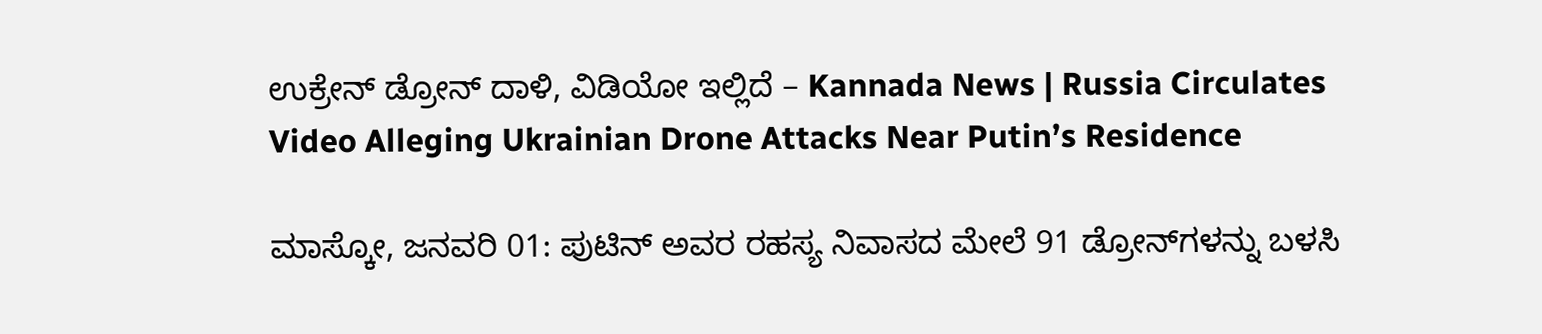ಉಕ್ರೇನ್ ಡ್ರೋನ್ ದಾಳಿ, ವಿಡಿಯೋ ಇಲ್ಲಿದೆ – Kannada News | Russia Circulates Video Alleging Ukrainian Drone Attacks Near Putin’s Residence

ಮಾಸ್ಕೋ, ಜನವರಿ 01: ಪುಟಿನ್ ಅವರ ರಹಸ್ಯ ನಿವಾಸದ ಮೇಲೆ 91 ಡ್ರೋನ್‌ಗಳನ್ನು ಬಳಸಿ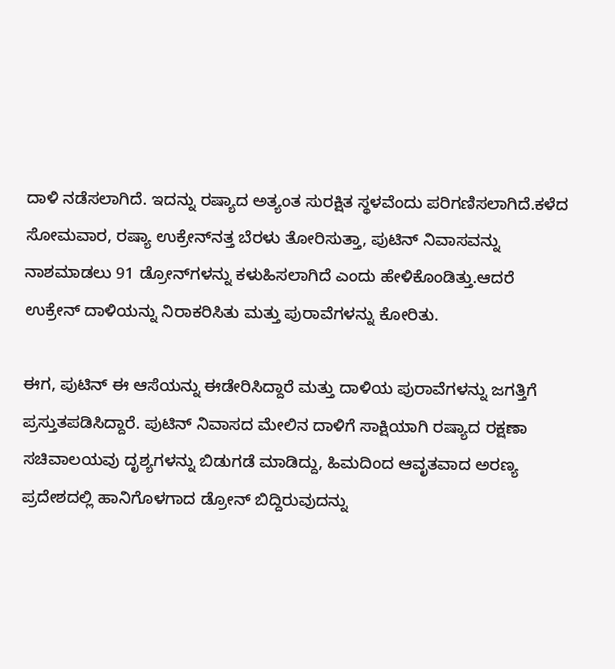ದಾಳಿ ನಡೆಸಲಾಗಿದೆ. ಇದನ್ನು ರಷ್ಯಾದ ಅತ್ಯಂತ ಸುರಕ್ಷಿತ ಸ್ಥಳವೆಂದು ಪರಿಗಣಿಸಲಾಗಿದೆ.ಕಳೆದ ಸೋಮವಾರ, ರಷ್ಯಾ ಉಕ್ರೇನ್‌ನತ್ತ ಬೆರಳು ತೋರಿಸುತ್ತಾ, ಪುಟಿನ್ ನಿವಾಸವನ್ನು ನಾಶಮಾಡಲು 91 ಡ್ರೋನ್‌ಗಳನ್ನು ಕಳುಹಿಸಲಾಗಿದೆ ಎಂದು ಹೇಳಿಕೊಂಡಿತ್ತು.ಆದರೆ ಉಕ್ರೇನ್ ದಾಳಿಯನ್ನು ನಿರಾಕರಿಸಿತು ಮತ್ತು ಪುರಾವೆಗಳನ್ನು ಕೋರಿತು.

ಈಗ, ಪುಟಿನ್ ಈ ಆಸೆಯನ್ನು ಈಡೇರಿಸಿದ್ದಾರೆ ಮತ್ತು ದಾಳಿಯ ಪುರಾವೆಗಳನ್ನು ಜಗತ್ತಿಗೆ ಪ್ರಸ್ತುತಪಡಿಸಿದ್ದಾರೆ. ಪುಟಿನ್ ನಿವಾಸದ ಮೇಲಿನ ದಾಳಿಗೆ ಸಾಕ್ಷಿಯಾಗಿ ರಷ್ಯಾದ ರಕ್ಷಣಾ ಸಚಿವಾಲಯವು ದೃಶ್ಯಗಳನ್ನು ಬಿಡುಗಡೆ ಮಾಡಿದ್ದು, ಹಿಮದಿಂದ ಆವೃತವಾದ ಅರಣ್ಯ ಪ್ರದೇಶದಲ್ಲಿ ಹಾನಿಗೊಳಗಾದ ಡ್ರೋನ್ ಬಿದ್ದಿರುವುದನ್ನು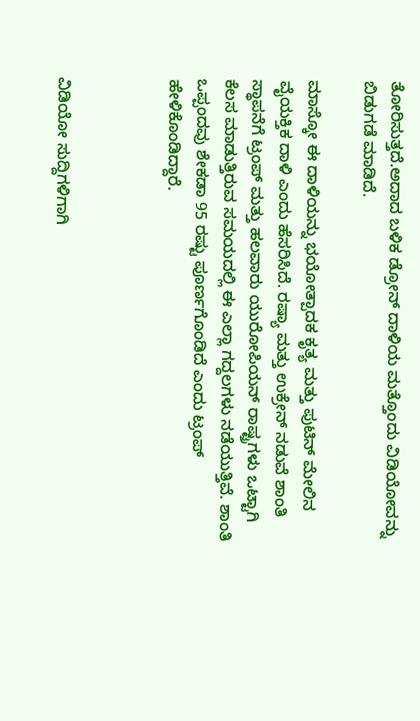ತೋರಿಸುತ್ತದೆ.ಅದಾದ ಬಳಿಕ ಡ್ರೋನ್ ದಾಳಿಯ ಮತ್ತೊಂದು ವಿಡಿಯೋವನ್ನು ಬಿಡುಗಡೆ ಮಾಡಿದೆ.

ಮಾಸ್ಕೋ ಈ ದಾಳಿಯನ್ನು ಭಯೋತ್ಪಾದಕ ಕೃತ್ಯ ಮತ್ತು ಪುಟಿನ್ ಮೇಲಿನ ವೈಯಕ್ತಿಕ ದಾಳಿ ಎಂದು ಹೆಸರಿಸಿದೆ. ರಷ್ಯಾ ಮತ್ತು ಉಕ್ರೇನ್ ನಡುವೆ ಶಾಂತಿ ಸ್ಥಾಪನೆಗೆ ಟ್ರಂಪ್ ಮತ್ತು ಹಲವಾರು ಯುರೋಪಿಯನ್ ರಾಷ್ಟ್ರಗಳು ಒಟ್ಟಾಗಿ ಕೆಲಸ ಮಾಡುತ್ತಿರುವ ಸಮಯದಲ್ಲಿ ಈ ಎಲ್ಲಾ ಗದ್ದಲಗಳು ನಡೆಯುತ್ತಿವೆ. ಶಾಂತಿ ಒಪ್ಪಂದವು ಶೇಕಡಾ 95 ರಷ್ಟು ಪೂರ್ಣಗೊಂಡಿದೆ ಎಂದು ಟ್ರಂಪ್ ಹೇಳಿಕೊಂಡಿದ್ದಾರೆ.



ವಿಡಿಯೋ ಸುದ್ದಿಗಳಿಗಾಗಿ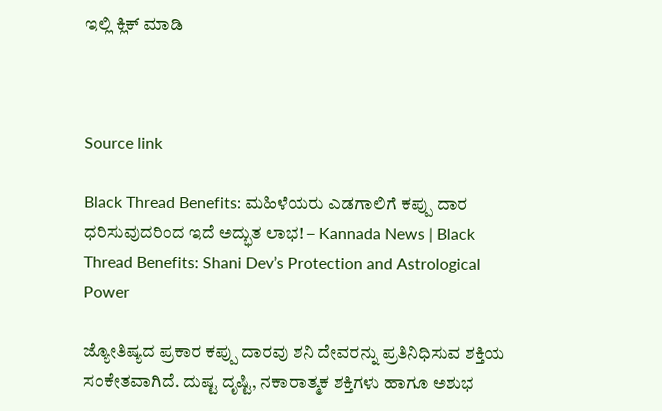ಇಲ್ಲಿ ಕ್ಲಿಕ್ ಮಾಡಿ



Source link

Black Thread Benefits: ಮಹಿಳೆಯರು ಎಡಗಾಲಿಗೆ ಕಪ್ಪು ದಾರ ಧರಿಸುವುದರಿಂದ ಇದೆ ಅದ್ಭುತ ಲಾಭ! – Kannada News | Black Thread Benefits: Shani Dev’s Protection and Astrological Power

ಜ್ಯೋತಿಷ್ಯದ ಪ್ರಕಾರ ಕಪ್ಪು ದಾರವು ಶನಿ ದೇವರನ್ನು ಪ್ರತಿನಿಧಿಸುವ ಶಕ್ತಿಯ ಸಂಕೇತವಾಗಿದೆ. ದುಷ್ಟ ದೃಷ್ಟಿ, ನಕಾರಾತ್ಮಕ ಶಕ್ತಿಗಳು ಹಾಗೂ ಅಶುಭ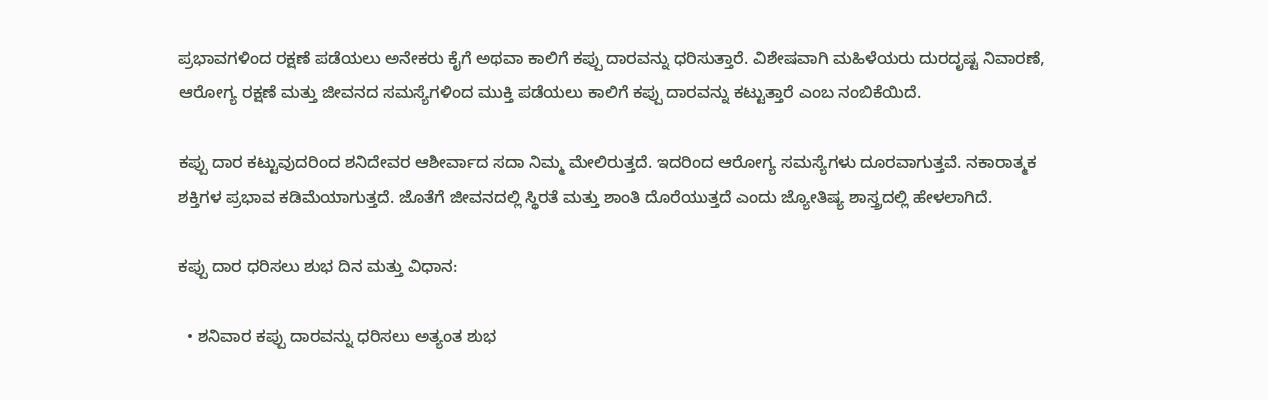ಪ್ರಭಾವಗಳಿಂದ ರಕ್ಷಣೆ ಪಡೆಯಲು ಅನೇಕರು ಕೈಗೆ ಅಥವಾ ಕಾಲಿಗೆ ಕಪ್ಪು ದಾರವನ್ನು ಧರಿಸುತ್ತಾರೆ. ವಿಶೇಷವಾಗಿ ಮಹಿಳೆಯರು ದುರದೃಷ್ಟ ನಿವಾರಣೆ, ಆರೋಗ್ಯ ರಕ್ಷಣೆ ಮತ್ತು ಜೀವನದ ಸಮಸ್ಯೆಗಳಿಂದ ಮುಕ್ತಿ ಪಡೆಯಲು ಕಾಲಿಗೆ ಕಪ್ಪು ದಾರವನ್ನು ಕಟ್ಟುತ್ತಾರೆ ಎಂಬ ನಂಬಿಕೆಯಿದೆ.

ಕಪ್ಪು ದಾರ ಕಟ್ಟುವುದರಿಂದ ಶನಿದೇವರ ಆಶೀರ್ವಾದ ಸದಾ ನಿಮ್ಮ ಮೇಲಿರುತ್ತದೆ. ಇದರಿಂದ ಆರೋಗ್ಯ ಸಮಸ್ಯೆಗಳು ದೂರವಾಗುತ್ತವೆ. ನಕಾರಾತ್ಮಕ ಶಕ್ತಿಗಳ ಪ್ರಭಾವ ಕಡಿಮೆಯಾಗುತ್ತದೆ. ಜೊತೆಗೆ ಜೀವನದಲ್ಲಿ ಸ್ಥಿರತೆ ಮತ್ತು ಶಾಂತಿ ದೊರೆಯುತ್ತದೆ ಎಂದು ಜ್ಯೋತಿಷ್ಯ ಶಾಸ್ತ್ರದಲ್ಲಿ ಹೇಳಲಾಗಿದೆ.

ಕಪ್ಪು ದಾರ ಧರಿಸಲು ಶುಭ ದಿನ ಮತ್ತು ವಿಧಾನ:

  • ಶನಿವಾರ ಕಪ್ಪು ದಾರವನ್ನು ಧರಿಸಲು ಅತ್ಯಂತ ಶುಭ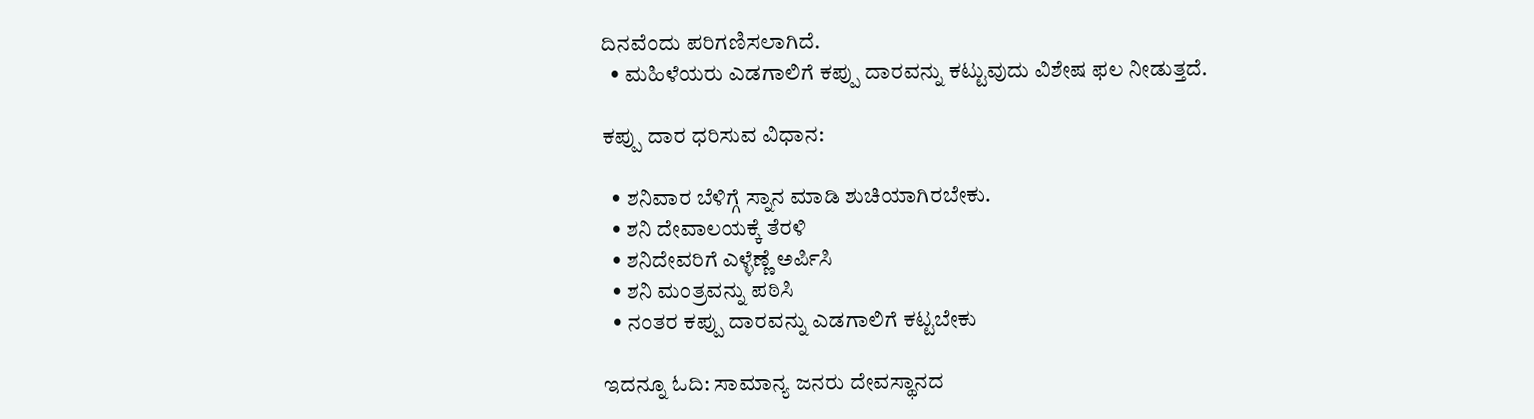ದಿನವೆಂದು ಪರಿಗಣಿಸಲಾಗಿದೆ.
  • ಮಹಿಳೆಯರು ಎಡಗಾಲಿಗೆ ಕಪ್ಪು ದಾರವನ್ನು ಕಟ್ಟುವುದು ವಿಶೇಷ ಫಲ ನೀಡುತ್ತದೆ.

ಕಪ್ಪು ದಾರ ಧರಿಸುವ ವಿಧಾನ:

  • ಶನಿವಾರ ಬೆಳಿಗ್ಗೆ ಸ್ನಾನ ಮಾಡಿ ಶುಚಿಯಾಗಿರಬೇಕು.
  • ಶನಿ ದೇವಾಲಯಕ್ಕೆ ತೆರಳಿ
  • ಶನಿದೇವರಿಗೆ ಎಳ್ಳೆಣ್ಣೆ ಅರ್ಪಿಸಿ
  • ಶನಿ ಮಂತ್ರವನ್ನು ಪಠಿಸಿ
  • ನಂತರ ಕಪ್ಪು ದಾರವನ್ನು ಎಡಗಾಲಿಗೆ ಕಟ್ಟಬೇಕು

ಇದನ್ನೂ ಓದಿ: ಸಾಮಾನ್ಯ ಜನರು ದೇವಸ್ಥಾನದ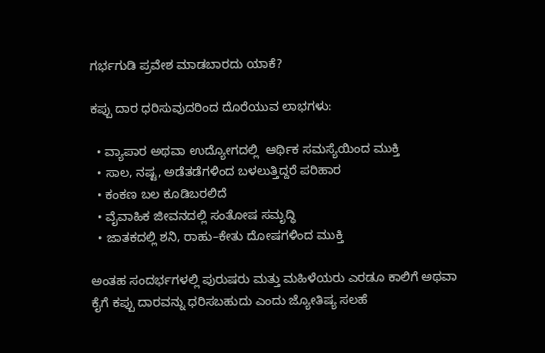ಗರ್ಭಗುಡಿ ಪ್ರವೇಶ ಮಾಡಬಾರದು ಯಾಕೆ?

ಕಪ್ಪು ದಾರ ಧರಿಸುವುದರಿಂದ ದೊರೆಯುವ ಲಾಭಗಳು:

  • ವ್ಯಾಪಾರ ಅಥವಾ ಉದ್ಯೋಗದಲ್ಲಿ  ಆರ್ಥಿಕ ಸಮಸ್ಯೆಯಿಂದ ಮುಕ್ತಿ
  • ಸಾಲ, ನಷ್ಟ, ಅಡೆತಡೆಗಳಿಂದ ಬಳಲುತ್ತಿದ್ದರೆ ಪರಿಹಾರ
  • ಕಂಕಣ ಬಲ ಕೂಡಿಬರಲಿದೆ
  • ವೈವಾಹಿಕ ಜೀವನದಲ್ಲಿ ಸಂತೋಷ ಸಮೃದ್ಧಿ
  • ಜಾತಕದಲ್ಲಿ ಶನಿ, ರಾಹು–ಕೇತು ದೋಷಗಳಿಂದ ಮುಕ್ತಿ

ಅಂತಹ ಸಂದರ್ಭಗಳಲ್ಲಿ ಪುರುಷರು ಮತ್ತು ಮಹಿಳೆಯರು ಎರಡೂ ಕಾಲಿಗೆ ಅಥವಾ ಕೈಗೆ ಕಪ್ಪು ದಾರವನ್ನು ಧರಿಸಬಹುದು ಎಂದು ಜ್ಯೋತಿಷ್ಯ ಸಲಹೆ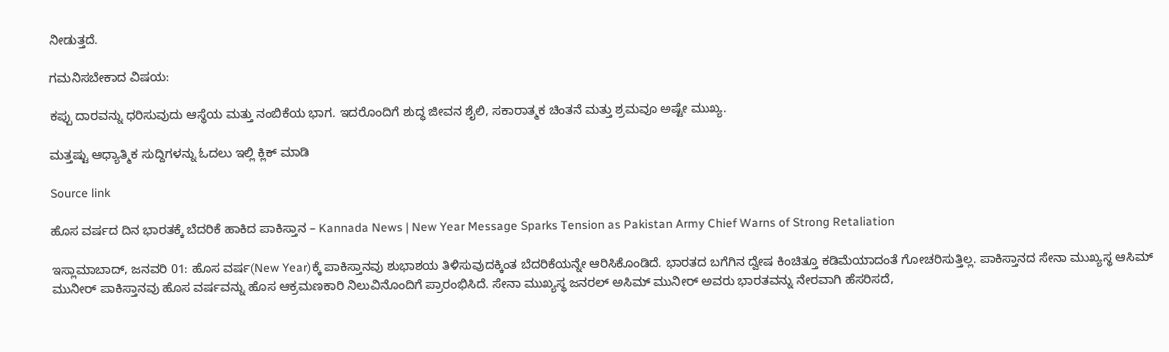ನೀಡುತ್ತದೆ.

ಗಮನಿಸಬೇಕಾದ ವಿಷಯ:

ಕಪ್ಪು ದಾರವನ್ನು ಧರಿಸುವುದು ಆಸ್ಥೆಯ ಮತ್ತು ನಂಬಿಕೆಯ ಭಾಗ. ಇದರೊಂದಿಗೆ ಶುದ್ಧ ಜೀವನ ಶೈಲಿ, ಸಕಾರಾತ್ಮಕ ಚಿಂತನೆ ಮತ್ತು ಶ್ರಮವೂ ಅಷ್ಟೇ ಮುಖ್ಯ.

ಮತ್ತಷ್ಟು ಆಧ್ಯಾತ್ಮಿಕ ಸುದ್ದಿಗಳನ್ನು ಓದಲು ಇಲ್ಲಿ ಕ್ಲಿಕ್ ಮಾಡಿ

Source link

ಹೊಸ ವರ್ಷದ ದಿನ ಭಾರತಕ್ಕೆ ಬೆದರಿಕೆ ಹಾಕಿದ ಪಾಕಿಸ್ತಾನ – Kannada News | New Year Message Sparks Tension as Pakistan Army Chief Warns of Strong Retaliation

ಇಸ್ಲಾಮಾಬಾದ್, ಜನವರಿ 01: ಹೊಸ ವರ್ಷ(New Year)ಕ್ಕೆ ಪಾಕಿಸ್ತಾನವು ಶುಭಾಶಯ ತಿಳಿಸುವುದಕ್ಕಿಂತ ಬೆದರಿಕೆಯನ್ನೇ ಆರಿಸಿಕೊಂಡಿದೆ. ಭಾರತದ ಬಗೆಗಿನ ದ್ವೇಷ ಕಿಂಚಿತ್ತೂ ಕಡಿಮೆಯಾದಂತೆ ಗೋಚರಿಸುತ್ತಿಲ್ಲ. ಪಾಕಿಸ್ತಾನದ ಸೇನಾ ಮುಖ್ಯಸ್ಥ ಆಸಿಮ್ ಮುನೀರ್ ಪಾಕಿಸ್ತಾನವು ಹೊಸ ವರ್ಷವನ್ನು ಹೊಸ ಆಕ್ರಮಣಕಾರಿ ನಿಲುವಿನೊಂದಿಗೆ ಪ್ರಾರಂಭಿಸಿದೆ. ಸೇನಾ ಮುಖ್ಯಸ್ಥ ಜನರಲ್ ಅಸಿಮ್ ಮುನೀರ್ ಅವರು ಭಾರತವನ್ನು ನೇರವಾಗಿ ಹೆಸರಿಸದೆ,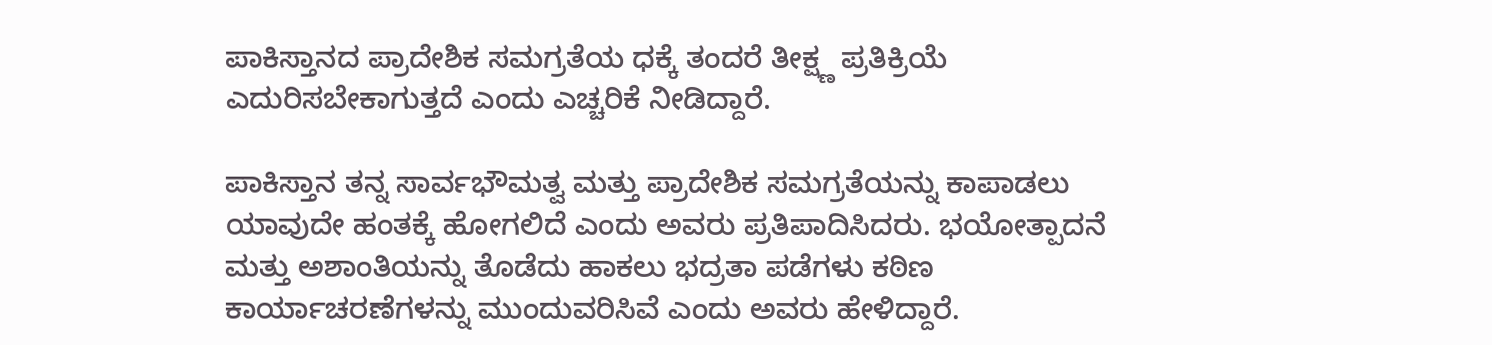ಪಾಕಿಸ್ತಾನದ ಪ್ರಾದೇಶಿಕ ಸಮಗ್ರತೆಯ ಧಕ್ಕೆ ತಂದರೆ ತೀಕ್ಷ್ಣ ಪ್ರತಿಕ್ರಿಯೆ ಎದುರಿಸಬೇಕಾಗುತ್ತದೆ ಎಂದು ಎಚ್ಚರಿಕೆ ನೀಡಿದ್ದಾರೆ.

ಪಾಕಿಸ್ತಾನ ತನ್ನ ಸಾರ್ವಭೌಮತ್ವ ಮತ್ತು ಪ್ರಾದೇಶಿಕ ಸಮಗ್ರತೆಯನ್ನು ಕಾಪಾಡಲು ಯಾವುದೇ ಹಂತಕ್ಕೆ ಹೋಗಲಿದೆ ಎಂದು ಅವರು ಪ್ರತಿಪಾದಿಸಿದರು. ಭಯೋತ್ಪಾದನೆ ಮತ್ತು ಅಶಾಂತಿಯನ್ನು ತೊಡೆದು ಹಾಕಲು ಭದ್ರತಾ ಪಡೆಗಳು ಕಠಿಣ ಕಾರ್ಯಾಚರಣೆಗಳನ್ನು ಮುಂದುವರಿಸಿವೆ ಎಂದು ಅವರು ಹೇಳಿದ್ದಾರೆ.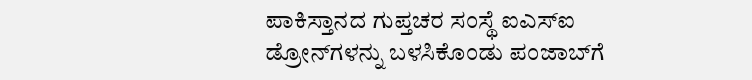ಪಾಕಿಸ್ತಾನದ ಗುಪ್ತಚರ ಸಂಸ್ಥೆ ಐಎಸ್‌ಐ ಡ್ರೋನ್‌ಗಳನ್ನು ಬಳಸಿಕೊಂಡು ಪಂಜಾಬ್‌ಗೆ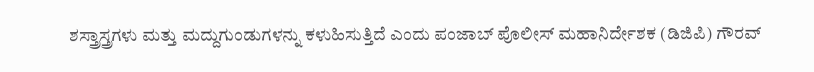ಶಸ್ತ್ರಾಸ್ತ್ರಗಳು ಮತ್ತು ಮದ್ದುಗುಂಡುಗಳನ್ನು ಕಳುಹಿಸುತ್ತಿದೆ ಎಂದು ಪಂಜಾಬ್ ಪೊಲೀಸ್ ಮಹಾನಿರ್ದೇಶಕ (ಡಿಜಿಪಿ) ಗೌರವ್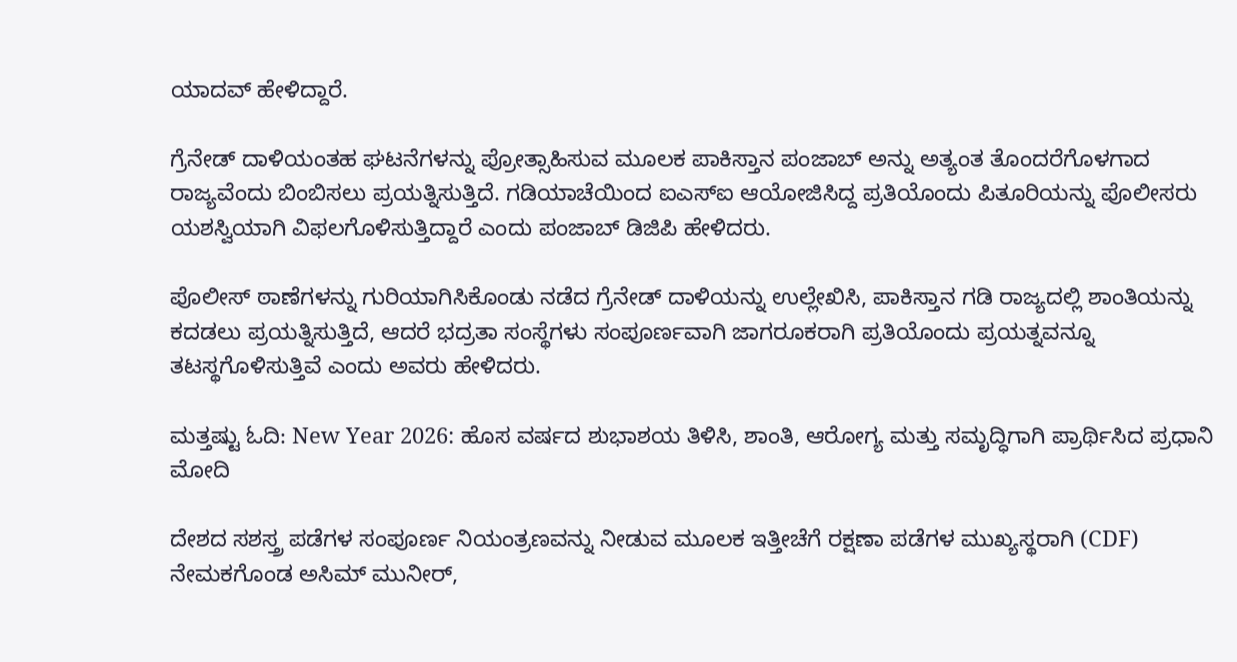ಯಾದವ್ ಹೇಳಿದ್ದಾರೆ.

ಗ್ರೆನೇಡ್ ದಾಳಿಯಂತಹ ಘಟನೆಗಳನ್ನು ಪ್ರೋತ್ಸಾಹಿಸುವ ಮೂಲಕ ಪಾಕಿಸ್ತಾನ ಪಂಜಾಬ್ ಅನ್ನು ಅತ್ಯಂತ ತೊಂದರೆಗೊಳಗಾದ ರಾಜ್ಯವೆಂದು ಬಿಂಬಿಸಲು ಪ್ರಯತ್ನಿಸುತ್ತಿದೆ. ಗಡಿಯಾಚೆಯಿಂದ ಐಎಸ್‌ಐ ಆಯೋಜಿಸಿದ್ದ ಪ್ರತಿಯೊಂದು ಪಿತೂರಿಯನ್ನು ಪೊಲೀಸರು ಯಶಸ್ವಿಯಾಗಿ ವಿಫಲಗೊಳಿಸುತ್ತಿದ್ದಾರೆ ಎಂದು ಪಂಜಾಬ್ ಡಿಜಿಪಿ ಹೇಳಿದರು.

ಪೊಲೀಸ್ ಠಾಣೆಗಳನ್ನು ಗುರಿಯಾಗಿಸಿಕೊಂಡು ನಡೆದ ಗ್ರೆನೇಡ್ ದಾಳಿಯನ್ನು ಉಲ್ಲೇಖಿಸಿ, ಪಾಕಿಸ್ತಾನ ಗಡಿ ರಾಜ್ಯದಲ್ಲಿ ಶಾಂತಿಯನ್ನು ಕದಡಲು ಪ್ರಯತ್ನಿಸುತ್ತಿದೆ, ಆದರೆ ಭದ್ರತಾ ಸಂಸ್ಥೆಗಳು ಸಂಪೂರ್ಣವಾಗಿ ಜಾಗರೂಕರಾಗಿ ಪ್ರತಿಯೊಂದು ಪ್ರಯತ್ನವನ್ನೂ ತಟಸ್ಥಗೊಳಿಸುತ್ತಿವೆ ಎಂದು ಅವರು ಹೇಳಿದರು.

ಮತ್ತಷ್ಟು ಓದಿ: New Year 2026: ಹೊಸ ವರ್ಷದ ಶುಭಾಶಯ ತಿಳಿಸಿ, ಶಾಂತಿ, ಆರೋಗ್ಯ ಮತ್ತು ಸಮೃದ್ಧಿಗಾಗಿ ಪ್ರಾರ್ಥಿಸಿದ ಪ್ರಧಾನಿ ಮೋದಿ

ದೇಶದ ಸಶಸ್ತ್ರ ಪಡೆಗಳ ಸಂಪೂರ್ಣ ನಿಯಂತ್ರಣವನ್ನು ನೀಡುವ ಮೂಲಕ ಇತ್ತೀಚೆಗೆ ರಕ್ಷಣಾ ಪಡೆಗಳ ಮುಖ್ಯಸ್ಥರಾಗಿ (CDF) ನೇಮಕಗೊಂಡ ಅಸಿಮ್ ಮುನೀರ್,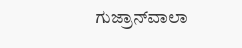ಗುಜ್ರಾನ್‌ವಾಲಾ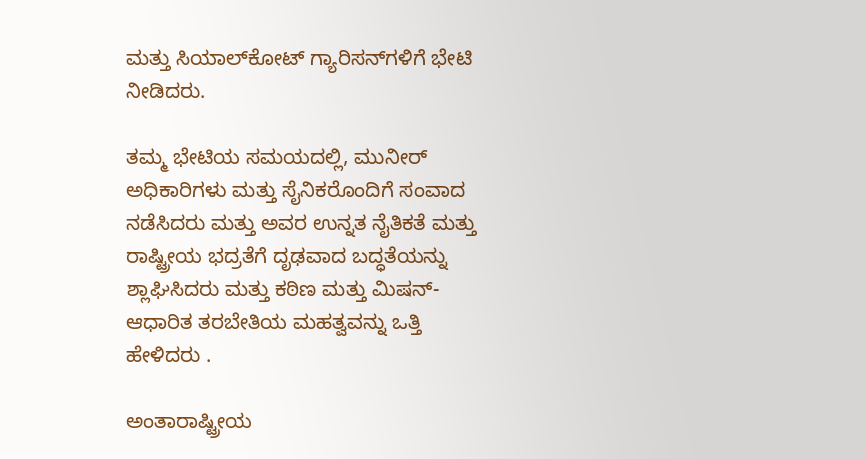ಮತ್ತು ಸಿಯಾಲ್‌ಕೋಟ್ ಗ್ಯಾರಿಸನ್‌ಗಳಿಗೆ ಭೇಟಿ ನೀಡಿದರು.

ತಮ್ಮ ಭೇಟಿಯ ಸಮಯದಲ್ಲಿ, ಮುನೀರ್ ಅಧಿಕಾರಿಗಳು ಮತ್ತು ಸೈನಿಕರೊಂದಿಗೆ ಸಂವಾದ ನಡೆಸಿದರು ಮತ್ತು ಅವರ ಉನ್ನತ ನೈತಿಕತೆ ಮತ್ತು ರಾಷ್ಟ್ರೀಯ ಭದ್ರತೆಗೆ ದೃಢವಾದ ಬದ್ಧತೆಯನ್ನು ಶ್ಲಾಘಿಸಿದರು ಮತ್ತು ಕಠಿಣ ಮತ್ತು ಮಿಷನ್-ಆಧಾರಿತ ತರಬೇತಿಯ ಮಹತ್ವವನ್ನು ಒತ್ತಿ ಹೇಳಿದರು .

ಅಂತಾರಾಷ್ಟ್ರೀಯ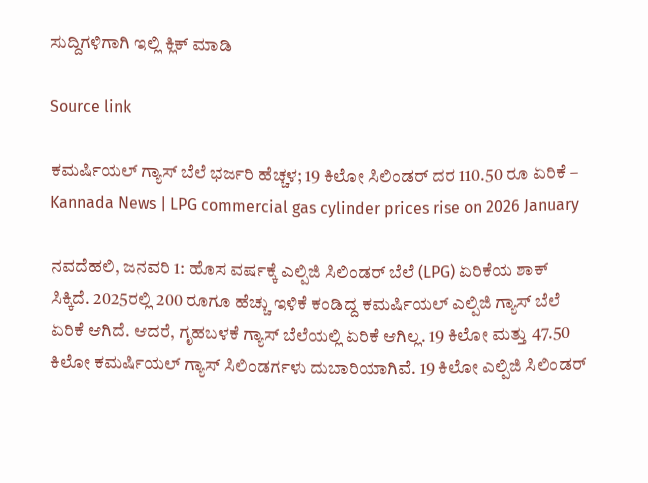ಸುದ್ದಿಗಳಿಗಾಗಿ ಇಲ್ಲಿ ಕ್ಲಿಕ್ ಮಾಡಿ

Source link

ಕಮರ್ಷಿಯಲ್ ಗ್ಯಾಸ್ ಬೆಲೆ ಭರ್ಜರಿ ಹೆಚ್ಚಳ; 19 ಕಿಲೋ ಸಿಲಿಂಡರ್ ದರ 110.50 ರೂ ಏರಿಕೆ – Kannada News | LPG commercial gas cylinder prices rise on 2026 January

ನವದೆಹಲಿ, ಜನವರಿ 1: ಹೊಸ ವರ್ಷಕ್ಕೆ ಎಲ್ಪಿಜಿ ಸಿಲಿಂಡರ್ ಬೆಲೆ (LPG) ಏರಿಕೆಯ ಶಾಕ್ ಸಿಕ್ಕಿದೆ. 2025ರಲ್ಲಿ 200 ರೂಗೂ ಹೆಚ್ಚು ಇಳಿಕೆ ಕಂಡಿದ್ದ ಕಮರ್ಷಿಯಲ್ ಎಲ್ಪಿಜಿ ಗ್ಯಾಸ್ ಬೆಲೆ ಏರಿಕೆ ಆಗಿದೆ. ಆದರೆ, ಗೃಹಬಳಕೆ ಗ್ಯಾಸ್ ಬೆಲೆಯಲ್ಲಿ ಏರಿಕೆ ಆಗಿಲ್ಲ. 19 ಕಿಲೋ ಮತ್ತು 47.50 ಕಿಲೋ ಕಮರ್ಷಿಯಲ್ ಗ್ಯಾಸ್ ಸಿಲಿಂಡರ್ಗಳು ದುಬಾರಿಯಾಗಿವೆ. 19 ಕಿಲೋ ಎಲ್ಪಿಜಿ ಸಿಲಿಂಡರ್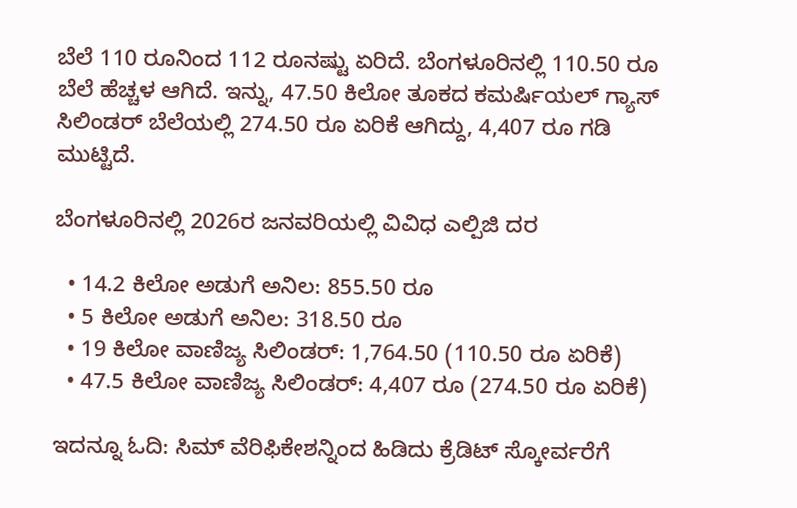ಬೆಲೆ 110 ರೂನಿಂದ 112 ರೂನಷ್ಟು ಏರಿದೆ. ಬೆಂಗಳೂರಿನಲ್ಲಿ 110.50 ರೂ ಬೆಲೆ ಹೆಚ್ಚಳ ಆಗಿದೆ. ಇನ್ನು, 47.50 ಕಿಲೋ ತೂಕದ ಕಮರ್ಷಿಯಲ್ ಗ್ಯಾಸ್ ಸಿಲಿಂಡರ್ ಬೆಲೆಯಲ್ಲಿ 274.50 ರೂ ಏರಿಕೆ ಆಗಿದ್ದು, 4,407 ರೂ ಗಡಿ ಮುಟ್ಟಿದೆ.

ಬೆಂಗಳೂರಿನಲ್ಲಿ 2026ರ ಜನವರಿಯಲ್ಲಿ ವಿವಿಧ ಎಲ್ಪಿಜಿ ದರ

  • 14.2 ಕಿಲೋ ಅಡುಗೆ ಅನಿಲ: 855.50 ರೂ
  • 5 ಕಿಲೋ ಅಡುಗೆ ಅನಿಲ: 318.50 ರೂ
  • 19 ಕಿಲೋ ವಾಣಿಜ್ಯ ಸಿಲಿಂಡರ್: 1,764.50 (110.50 ರೂ ಏರಿಕೆ)
  • 47.5 ಕಿಲೋ ವಾಣಿಜ್ಯ ಸಿಲಿಂಡರ್: 4,407 ರೂ (274.50 ರೂ ಏರಿಕೆ)

ಇದನ್ನೂ ಓದಿ: ಸಿಮ್ ವೆರಿಫಿಕೇಶನ್ನಿಂದ ಹಿಡಿದು ಕ್ರೆಡಿಟ್ ಸ್ಕೋರ್ವರೆಗೆ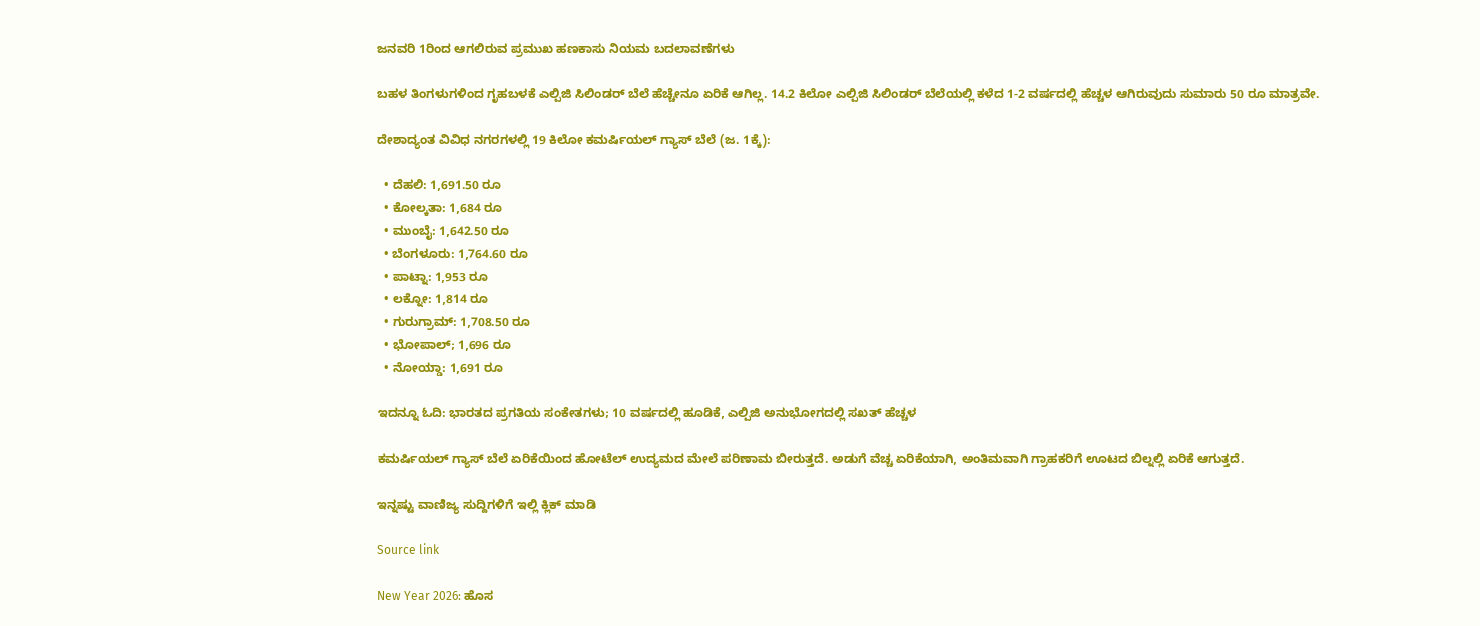ಜನವರಿ 1ರಿಂದ ಆಗಲಿರುವ ಪ್ರಮುಖ ಹಣಕಾಸು ನಿಯಮ ಬದಲಾವಣೆಗಳು

ಬಹಳ ತಿಂಗಳುಗಳಿಂದ ಗೃಹಬಳಕೆ ಎಲ್ಪಿಜಿ ಸಿಲಿಂಡರ್ ಬೆಲೆ ಹೆಚ್ಚೇನೂ ಏರಿಕೆ ಆಗಿಲ್ಲ. 14.2 ಕಿಲೋ ಎಲ್ಪಿಜಿ ಸಿಲಿಂಡರ್ ಬೆಲೆಯಲ್ಲಿ ಕಳೆದ 1-2 ವರ್ಷದಲ್ಲಿ ಹೆಚ್ಚಳ ಆಗಿರುವುದು ಸುಮಾರು 50 ರೂ ಮಾತ್ರವೇ.

ದೇಶಾದ್ಯಂತ ವಿವಿಧ ನಗರಗಳಲ್ಲಿ 19 ಕಿಲೋ ಕಮರ್ಷಿಯಲ್ ಗ್ಯಾಸ್ ಬೆಲೆ (ಜ. 1ಕ್ಕೆ):

  • ದೆಹಲಿ: 1,691.50 ರೂ
  • ಕೋಲ್ಕತಾ: 1,684 ರೂ
  • ಮುಂಬೈ: 1,642.50 ರೂ
  • ಬೆಂಗಳೂರು: 1,764.60 ರೂ
  • ಪಾಟ್ನಾ: 1,953 ರೂ
  • ಲಕ್ನೋ: 1,814 ರೂ
  • ಗುರುಗ್ರಾಮ್: 1,708.50 ರೂ
  • ಭೋಪಾಲ್; 1,696 ರೂ
  • ನೋಯ್ಡಾ: 1,691 ರೂ

ಇದನ್ನೂ ಓದಿ: ಭಾರತದ ಪ್ರಗತಿಯ ಸಂಕೇತಗಳು; 10 ವರ್ಷದಲ್ಲಿ ಹೂಡಿಕೆ, ಎಲ್ಪಿಜಿ ಅನುಭೋಗದಲ್ಲಿ ಸಖತ್ ಹೆಚ್ಚಳ

ಕಮರ್ಷಿಯಲ್ ಗ್ಯಾಸ್ ಬೆಲೆ ಏರಿಕೆಯಿಂದ ಹೋಟೆಲ್ ಉದ್ಯಮದ ಮೇಲೆ ಪರಿಣಾಮ ಬೀರುತ್ತದೆ. ಅಡುಗೆ ವೆಚ್ಚ ಏರಿಕೆಯಾಗಿ, ಅಂತಿಮವಾಗಿ ಗ್ರಾಹಕರಿಗೆ ಊಟದ ಬಿಲ್ನಲ್ಲಿ ಏರಿಕೆ ಆಗುತ್ತದೆ.

ಇನ್ನಷ್ಟು ವಾಣಿಜ್ಯ ಸುದ್ದಿಗಳಿಗೆ ಇಲ್ಲಿ ಕ್ಲಿಕ್ ಮಾಡಿ

Source link

New Year 2026: ಹೊಸ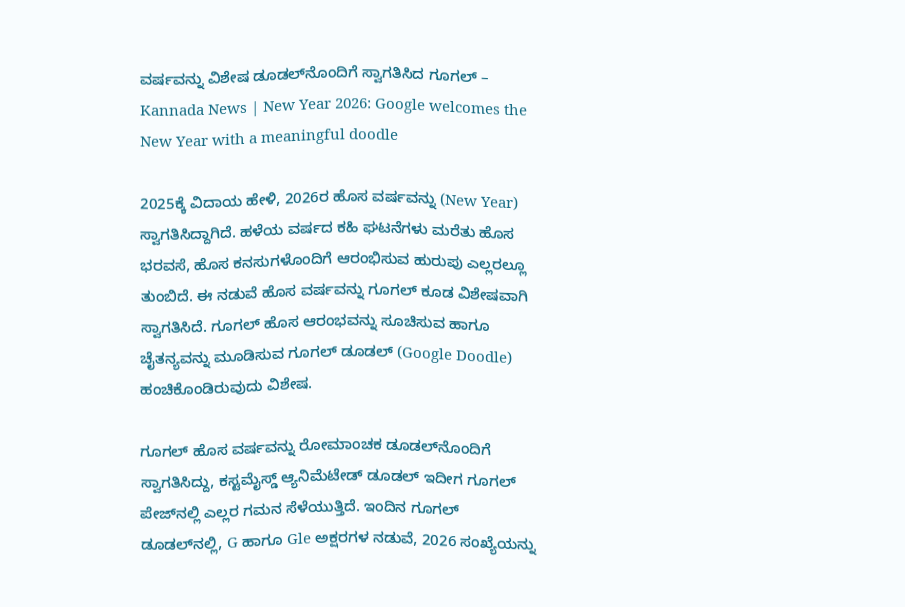ವರ್ಷವನ್ನು ವಿಶೇಷ ಡೂಡಲ್‌ನೊಂದಿಗೆ ಸ್ವಾಗತಿಸಿದ ಗೂಗಲ್ – Kannada News | New Year 2026: Google welcomes the New Year with a meaningful doodle

2025ಕ್ಕೆ ವಿದಾಯ ಹೇಳಿ, 2026ರ ಹೊಸ ವರ್ಷವನ್ನು (New Year) ಸ್ವಾಗತಿಸಿದ್ದಾಗಿದೆ. ಹಳೆಯ ವರ್ಷದ ಕಹಿ ಘಟನೆಗಳು ಮರೆತು ಹೊಸ ಭರವಸೆ, ಹೊಸ ಕನಸುಗಳೊಂದಿಗೆ ಆರಂಭಿಸುವ ಹುರುಪು ಎಲ್ಲರಲ್ಲೂ ತುಂಬಿದೆ. ಈ ನಡುವೆ ಹೊಸ ವರ್ಷವನ್ನು ಗೂಗಲ್ ಕೂಡ ವಿಶೇಷವಾಗಿ ಸ್ವಾಗತಿಸಿದೆ. ಗೂಗಲ್ ಹೊಸ ಆರಂಭವನ್ನು ಸೂಚಿಸುವ ಹಾಗೂ ಚೈತನ್ಯವನ್ನು ಮೂಡಿಸುವ ಗೂಗಲ್ ಡೂಡಲ್ (Google Doodle) ಹಂಚಿಕೊಂಡಿರುವುದು ವಿಶೇಷ.

ಗೂಗಲ್ ಹೊಸ ವರ್ಷವನ್ನು ರೋಮಾಂಚಕ ಡೂಡಲ್‌ನೊಂದಿಗೆ ಸ್ವಾಗತಿಸಿದ್ದು, ಕಸ್ಟಮೈಸ್ಡ್ ಆ್ಯನಿಮೆಟೇಡ್ ಡೂಡಲ್ ಇದೀಗ ಗೂಗಲ್ ಪೇಜ್‌ನಲ್ಲಿ ಎಲ್ಲರ ಗಮನ ಸೆಳೆಯುತ್ತಿದೆ. ಇಂದಿನ ಗೂಗಲ್ ಡೂಡಲ್‌ನಲ್ಲಿ, G ಹಾಗೂ Gle ಅಕ್ಷರಗಳ ನಡುವೆ, 2026 ಸಂಖ್ಯೆಯನ್ನು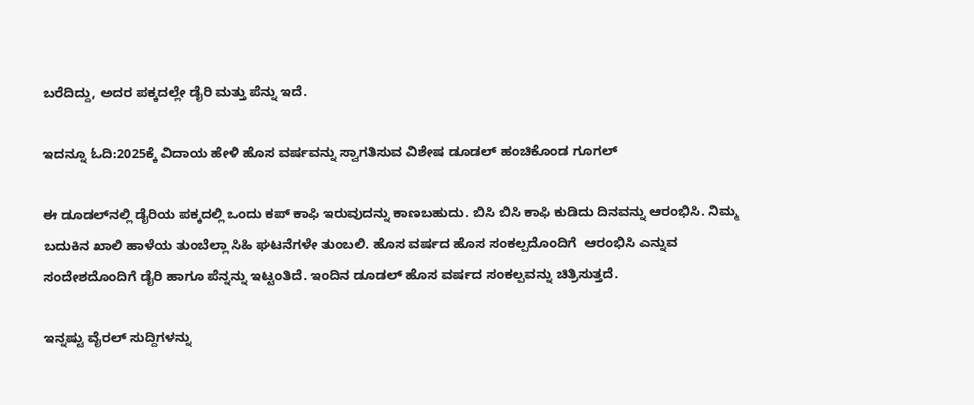ಬರೆದಿದ್ದು, ಅದರ ಪಕ್ಕದಲ್ಲೇ ಡೈರಿ ಮತ್ತು ಪೆನ್ನು ಇದೆ.

ಇದನ್ನೂ ಓದಿ:2025ಕ್ಕೆ ವಿದಾಯ ಹೇಳಿ ಹೊಸ ವರ್ಷವನ್ನು ಸ್ವಾಗತಿಸುವ ವಿಶೇಷ ಡೂಡಲ್ ಹಂಚಿಕೊಂಡ ಗೂಗಲ್

ಈ ಡೂಡಲ್‌ನಲ್ಲಿ ಡೈರಿಯ ಪಕ್ಕದಲ್ಲಿ ಒಂದು ಕಪ್ ಕಾಫಿ ಇರುವುದನ್ನು ಕಾಣಬಹುದು. ಬಿಸಿ ಬಿಸಿ ಕಾಫಿ ಕುಡಿದು ದಿನವನ್ನು ಆರಂಭಿಸಿ. ನಿಮ್ಮ ಬದುಕಿನ ಖಾಲಿ ಹಾಳೆಯ ತುಂಬೆಲ್ಲಾ ಸಿಹಿ ಘಟನೆಗಳೇ ತುಂಬಲಿ. ಹೊಸ ವರ್ಷದ ಹೊಸ ಸಂಕಲ್ಪದೊಂದಿಗೆ  ಆರಂಭಿಸಿ ಎನ್ನುವ ಸಂದೇಶದೊಂದಿಗೆ ಡೈರಿ ಹಾಗೂ ಪೆನ್ನನ್ನು ಇಟ್ಟಂತಿದೆ. ಇಂದಿನ ಡೂಡಲ್ ಹೊಸ ವರ್ಷದ ಸಂಕಲ್ಪವನ್ನು ಚಿತ್ರಿಸುತ್ತದೆ.

ಇನ್ನಷ್ಟು ವೈರಲ್ ಸುದ್ದಿಗಳನ್ನು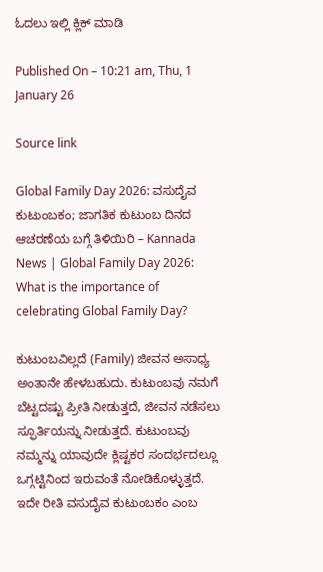ಓದಲು ಇಲ್ಲಿ ಕ್ಲಿಕ್ ಮಾಡಿ

Published On – 10:21 am, Thu, 1 January 26

Source link

Global Family Day 2026: ವಸುದೈವ ಕುಟುಂಬಕಂ; ಜಾಗತಿಕ ಕುಟುಂಬ ದಿನದ ಆಚರಣೆಯ ಬಗ್ಗೆ ತಿಳಿಯಿರಿ – Kannada News | Global Family Day 2026: What is the importance of celebrating Global Family Day?

ಕುಟುಂಬವಿಲ್ಲದೆ (Family) ಜೀವನ ಅಸಾಧ್ಯ ಅಂತಾನೇ ಹೇಳಬಹುದು. ಕುಟುಂಬವು ನಮಗೆ ಬೆಟ್ಟದಷ್ಟು ಪ್ರೀತಿ ನೀಡುತ್ತದೆ, ಜೀವನ ನಡೆಸಲು ಸ್ಫೂರ್ತಿಯನ್ನು ನೀಡುತ್ತದೆ. ಕುಟುಂಬವು ನಮ್ಮನ್ನು ಯಾವುದೇ ಕ್ಲಿಷ್ಟಕರ ಸಂದರ್ಭದಲ್ಲೂ ಒಗ್ಗಟ್ಟಿನಿಂದ ಇರುವಂತೆ ನೋಡಿಕೊಳ್ಳುತ್ತದೆ. ಇದೇ ರೀತಿ ವಸುದೈವ ಕುಟುಂಬಕಂ ಎಂಬ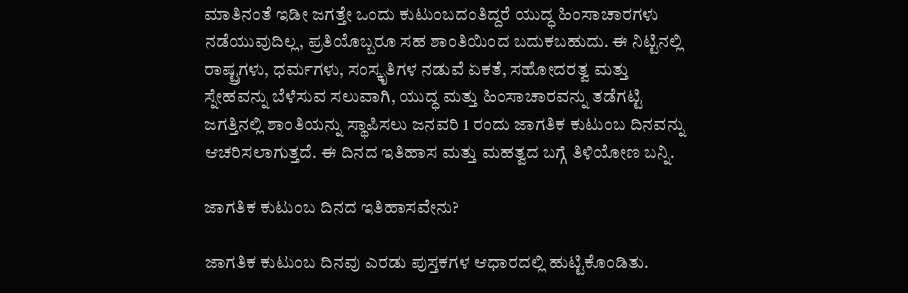ಮಾತಿನಂತೆ ಇಡೀ ಜಗತ್ತೇ ಒಂದು ಕುಟುಂಬದಂತಿದ್ದರೆ ಯುದ್ಧ ಹಿಂಸಾಚಾರಗಳು ನಡೆಯುವುದಿಲ್ಲ, ಪ್ರತಿಯೊಬ್ಬರೂ ಸಹ ಶಾಂತಿಯಿಂದ ಬದುಕಬಹುದು. ಈ ನಿಟ್ಟಿನಲ್ಲಿ ರಾಷ್ಟ್ರಗಳು, ಧರ್ಮಗಳು, ಸಂಸ್ಕೃತಿಗಳ ನಡುವೆ ಏಕತೆ, ಸಹೋದರತ್ವ ಮತ್ತು ಸ್ನೇಹವನ್ನು ಬೆಳೆಸುವ ಸಲುವಾಗಿ, ಯುದ್ಧ ಮತ್ತು ಹಿಂಸಾಚಾರವನ್ನು ತಡೆಗಟ್ಟಿ ಜಗತ್ತಿನಲ್ಲಿ ಶಾಂತಿಯನ್ನು ಸ್ಥಾಪಿಸಲು ಜನವರಿ 1 ರಂದು ಜಾಗತಿಕ ಕುಟುಂಬ ದಿನವನ್ನು ಆಚರಿಸಲಾಗುತ್ತದೆ. ಈ ದಿನದ ಇತಿಹಾಸ ಮತ್ತು ಮಹತ್ವದ ಬಗ್ಗೆ ತಿಳಿಯೋಣ ಬನ್ನಿ.

ಜಾಗತಿಕ ಕುಟುಂಬ ದಿನದ ಇತಿಹಾಸವೇನು?

ಜಾಗತಿಕ ಕುಟುಂಬ ದಿನವು ಎರಡು ಪುಸ್ತಕಗಳ ಆಧಾರದಲ್ಲಿ ಹುಟ್ಟಿಕೊಂಡಿತು.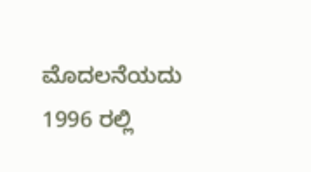ಮೊದಲನೆಯದು 1996 ರಲ್ಲಿ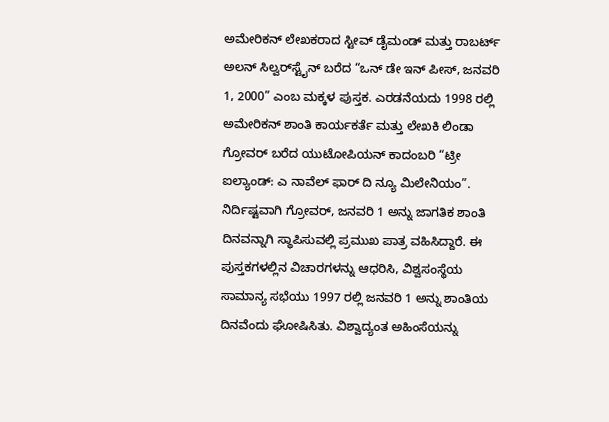ಅಮೇರಿಕನ್ ಲೇಖಕರಾದ ಸ್ಟೀವ್ ಡೈಮಂಡ್ ಮತ್ತು ರಾಬರ್ಟ್ ಅಲನ್ ಸಿಲ್ವರ್‌ಸ್ಟೈನ್ ಬರೆದ “ಒನ್ ಡೇ ಇನ್ ಪೀಸ್, ಜನವರಿ 1, 2000” ಎಂಬ ಮಕ್ಕಳ ಪುಸ್ತಕ. ಎರಡನೆಯದು 1998 ರಲ್ಲಿ ಅಮೇರಿಕನ್ ಶಾಂತಿ ಕಾರ್ಯಕರ್ತೆ ಮತ್ತು ಲೇಖಕಿ ಲಿಂಡಾ ಗ್ರೋವರ್ ಬರೆದ ಯುಟೋಪಿಯನ್ ಕಾದಂಬರಿ “ಟ್ರೀ ಐಲ್ಯಾಂಡ್: ಎ ನಾವೆಲ್ ಫಾರ್ ದಿ ನ್ಯೂ ಮಿಲೇನಿಯಂ”. ನಿರ್ದಿಷ್ಟವಾಗಿ ಗ್ರೋವರ್, ಜನವರಿ 1 ಅನ್ನು ಜಾಗತಿಕ ಶಾಂತಿ ದಿನವನ್ನಾಗಿ ಸ್ಥಾಪಿಸುವಲ್ಲಿ ಪ್ರಮುಖ ಪಾತ್ರ ವಹಿಸಿದ್ದಾರೆ. ಈ ಪುಸ್ತಕಗಳಲ್ಲಿನ ವಿಚಾರಗಳನ್ನು ಆಧರಿಸಿ, ವಿಶ್ವಸಂಸ್ಥೆಯ ಸಾಮಾನ್ಯ ಸಭೆಯು 1997 ರಲ್ಲಿ ಜನವರಿ 1 ಅನ್ನು ಶಾಂತಿಯ ದಿನವೆಂದು ಘೋಷಿಸಿತು. ವಿಶ್ವಾದ್ಯಂತ ಅಹಿಂಸೆಯನ್ನು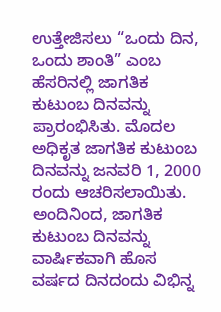ಉತ್ತೇಜಿಸಲು “ಒಂದು ದಿನ, ಒಂದು ಶಾಂತಿ” ಎಂಬ ಹೆಸರಿನಲ್ಲಿ ಜಾಗತಿಕ ಕುಟುಂಬ ದಿನವನ್ನು ಪ್ರಾರಂಭಿಸಿತು. ಮೊದಲ ಅಧಿಕೃತ ಜಾಗತಿಕ ಕುಟುಂಬ ದಿನವನ್ನು ಜನವರಿ 1, 2000 ರಂದು ಆಚರಿಸಲಾಯಿತು. ಅಂದಿನಿಂದ, ಜಾಗತಿಕ ಕುಟುಂಬ ದಿನವನ್ನು ವಾರ್ಷಿಕವಾಗಿ ಹೊಸ ವರ್ಷದ ದಿನದಂದು ವಿಭಿನ್ನ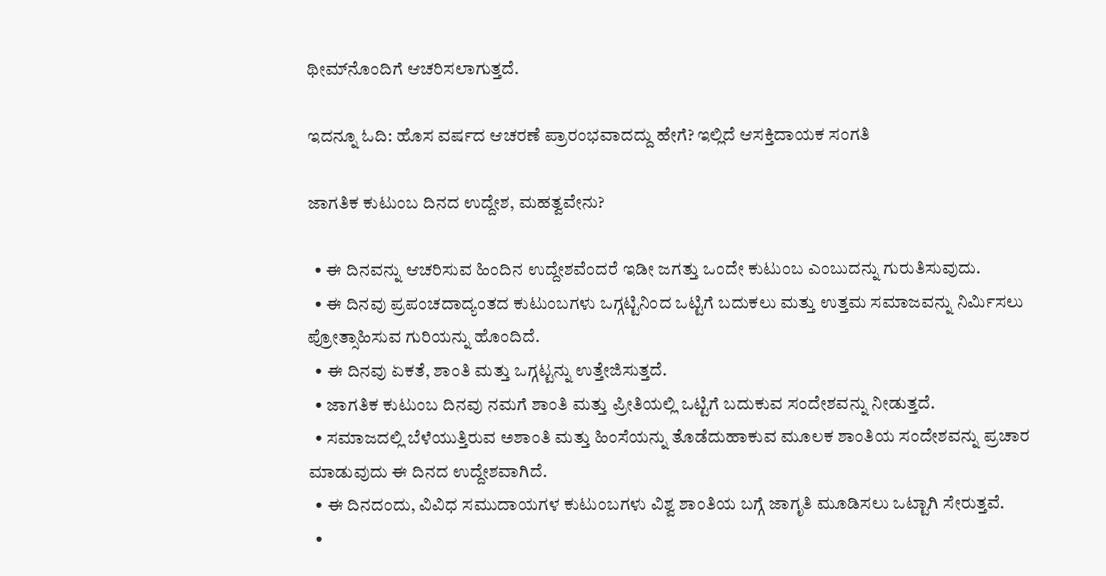ಥೀಮ್‌ನೊಂದಿಗೆ ಆಚರಿಸಲಾಗುತ್ತದೆ.

ಇದನ್ನೂ ಓದಿ: ಹೊಸ ವರ್ಷದ ಆಚರಣೆ ಪ್ರಾರಂಭವಾದದ್ದು ಹೇಗೆ? ಇಲ್ಲಿದೆ ಆಸಕ್ತಿದಾಯಕ ಸಂಗತಿ

ಜಾಗತಿಕ ಕುಟುಂಬ ದಿನದ ಉದ್ದೇಶ, ಮಹತ್ವವೇನು?

  • ಈ ದಿನವನ್ನು ಆಚರಿಸುವ ಹಿಂದಿನ ಉದ್ದೇಶವೆಂದರೆ ಇಡೀ ಜಗತ್ತು ಒಂದೇ ಕುಟುಂಬ ಎಂಬುದನ್ನು ಗುರುತಿಸುವುದು.
  • ಈ ದಿನವು ಪ್ರಪಂಚದಾದ್ಯಂತದ ಕುಟುಂಬಗಳು ಒಗ್ಗಟ್ಟಿನಿಂದ ಒಟ್ಟಿಗೆ ಬದುಕಲು ಮತ್ತು ಉತ್ತಮ ಸಮಾಜವನ್ನು ನಿರ್ಮಿಸಲು ಪ್ರೋತ್ಸಾಹಿಸುವ ಗುರಿಯನ್ನು ಹೊಂದಿದೆ.
  • ಈ ದಿನವು ಏಕತೆ, ಶಾಂತಿ ಮತ್ತು ಒಗ್ಗಟ್ಟನ್ನು ಉತ್ತೇಜಿಸುತ್ತದೆ.
  • ಜಾಗತಿಕ ಕುಟುಂಬ ದಿನವು ನಮಗೆ ಶಾಂತಿ ಮತ್ತು ಪ್ರೀತಿಯಲ್ಲಿ ಒಟ್ಟಿಗೆ ಬದುಕುವ ಸಂದೇಶವನ್ನು ನೀಡುತ್ತದೆ.
  • ಸಮಾಜದಲ್ಲಿ ಬೆಳೆಯುತ್ತಿರುವ ಅಶಾಂತಿ ಮತ್ತು ಹಿಂಸೆಯನ್ನು ತೊಡೆದುಹಾಕುವ ಮೂಲಕ ಶಾಂತಿಯ ಸಂದೇಶವನ್ನು ಪ್ರಚಾರ ಮಾಡುವುದು ಈ ದಿನದ ಉದ್ದೇಶವಾಗಿದೆ.
  • ಈ ದಿನದಂದು, ವಿವಿಧ ಸಮುದಾಯಗಳ ಕುಟುಂಬಗಳು ವಿಶ್ವ ಶಾಂತಿಯ ಬಗ್ಗೆ ಜಾಗೃತಿ ಮೂಡಿಸಲು ಒಟ್ಟಾಗಿ ಸೇರುತ್ತವೆ.
  •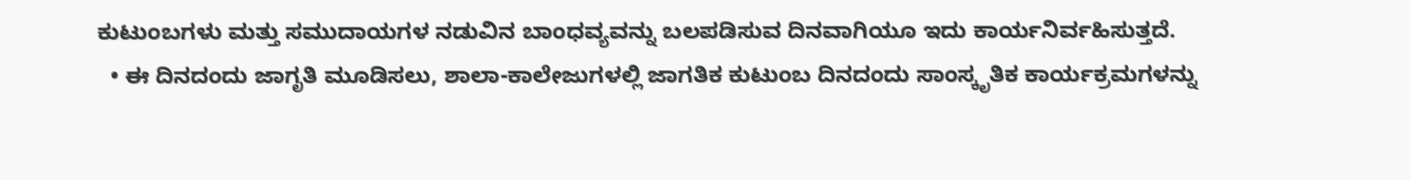ಕುಟುಂಬಗಳು ಮತ್ತು ಸಮುದಾಯಗಳ ನಡುವಿನ ಬಾಂಧವ್ಯವನ್ನು ಬಲಪಡಿಸುವ ದಿನವಾಗಿಯೂ ಇದು ಕಾರ್ಯನಿರ್ವಹಿಸುತ್ತದೆ.
  • ಈ ದಿನದಂದು ಜಾಗೃತಿ ಮೂಡಿಸಲು, ಶಾಲಾ-ಕಾಲೇಜುಗಳಲ್ಲಿ ಜಾಗತಿಕ ಕುಟುಂಬ ದಿನದಂದು ಸಾಂಸ್ಕೃತಿಕ ಕಾರ್ಯಕ್ರಮಗಳನ್ನು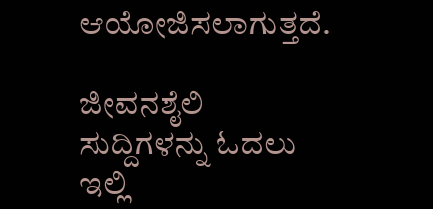ಆಯೋಜಿಸಲಾಗುತ್ತದೆ.

ಜೀವನಶೈಲಿ ಸುದ್ದಿಗಳನ್ನು ಓದಲು ಇಲ್ಲಿ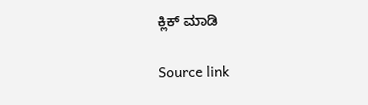ಕ್ಲಿಕ್ ಮಾಡಿ

Source link